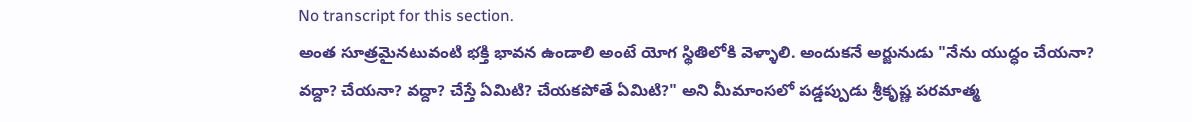No transcript for this section.
అంత సూత్రమైనటువంటి భక్తి భావన ఉండాలి అంటే యోగ స్థితిలోకి వెళ్ళాలి. అందుకనే అర్జునుడు "నేను యుద్ధం చేయనా? వద్దా? చేయనా? వద్దా? చేస్తే ఏమిటి? చేయకపోతే ఏమిటి?" అని మీమాంసలో పడ్డప్పుడు శ్రీకృష్ణ పరమాత్మ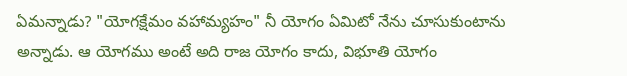ఏమన్నాడు? "యోగక్షేమం వహామ్యహం" నీ యోగం ఏమిటో నేను చూసుకుంటాను అన్నాడు. ఆ యోగము అంటే అది రాజ యోగం కాదు, విభూతి యోగం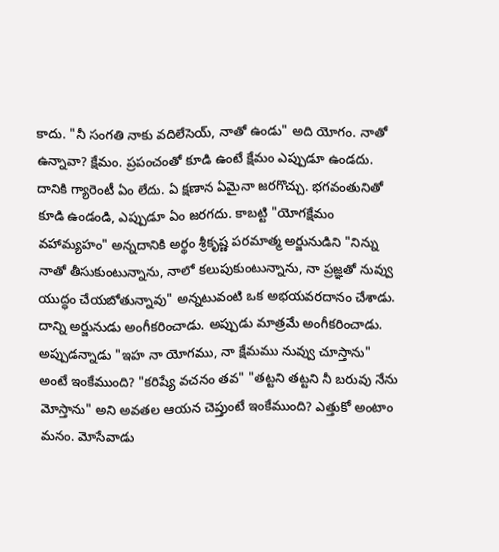కాదు. "నీ సంగతి నాకు వదిలేసెయ్, నాతో ఉండు" అది యోగం. నాతో ఉన్నావా? క్షేమం. ప్రపంచంతో కూడి ఉంటే క్షేమం ఎప్పుడూ ఉండదు. దానికి గ్యారెంటీ ఏం లేదు. ఏ క్షణాన ఏమైనా జరగొచ్చు. భగవంతునితో కూడి ఉండండి, ఎప్పుడూ ఏం జరగదు. కాబట్టి "యోగక్షేమం వహామ్యహం" అన్నదానికి అర్థం శ్రీకృష్ణ పరమాత్మ అర్జునుడిని "నిన్ను నాతో తీసుకుంటున్నాను, నాలో కలుపుకుంటున్నాను, నా ప్రజ్ఞతో నువ్వు యుద్ధం చేయబోతున్నావు" అన్నటువంటి ఒక అభయవరదానం చేశాడు. దాన్ని అర్జునుడు అంగీకరించాడు. అప్పుడు మాత్రమే అంగీకరించాడు. అప్పుడన్నాడు "ఇహ నా యోగము, నా క్షేమము నువ్వు చూస్తాను" అంటే ఇంకేముంది? "కరిష్యే వచనం తవ" "తట్టని తట్టని నీ బరువు నేను మోస్తాను" అని అవతల ఆయన చెప్తుంటే ఇంకేముంది? ఎత్తుకో అంటాం మనం. మోసేవాడు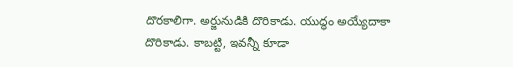దొరకాలిగా. అర్జునుడికి దొరికాడు. యుద్ధం అయ్యేదాకా దొరికాడు. కాబట్టి, ఇవన్నీ కూడా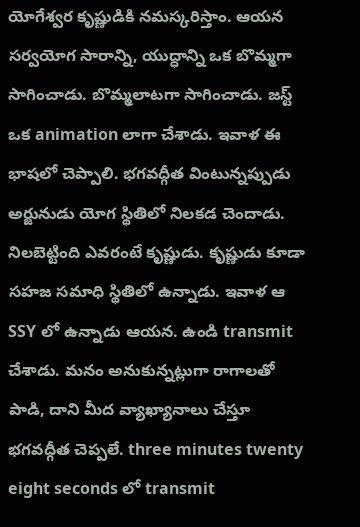యోగేశ్వర కృష్ణుడికి నమస్కరిస్తాం. ఆయన సర్వయోగ సారాన్ని, యుద్ధాన్ని ఒక బొమ్మగా సాగించాడు. బొమ్మలాటగా సాగించాడు. జస్ట్ ఒక animation లాగా చేశాడు. ఇవాళ ఈ భాషలో చెప్పాలి. భగవద్గీత వింటున్నప్పుడు అర్జునుడు యోగ స్థితిలో నిలకడ చెందాడు. నిలబెట్టింది ఎవరంటే కృష్ణుడు. కృష్ణుడు కూడా సహజ సమాధి స్థితిలో ఉన్నాడు. ఇవాళ ఆ SSY లో ఉన్నాడు ఆయన. ఉండి transmit చేశాడు. మనం అనుకున్నట్లుగా రాగాలతో పాడి, దాని మీద వ్యాఖ్యానాలు చేస్తూ భగవద్గీత చెప్పలే. three minutes twenty eight seconds లో transmit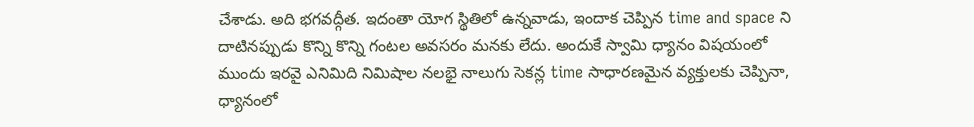చేశాడు. అది భగవద్గీత. ఇదంతా యోగ స్థితిలో ఉన్నవాడు, ఇందాక చెప్పిన time and space ని దాటినప్పుడు కొన్ని కొన్ని గంటల అవసరం మనకు లేదు. అందుకే స్వామి ధ్యానం విషయంలో ముందు ఇరవై ఎనిమిది నిమిషాల నలభై నాలుగు సెకన్ల time సాధారణమైన వ్యక్తులకు చెప్పినా, ధ్యానంలో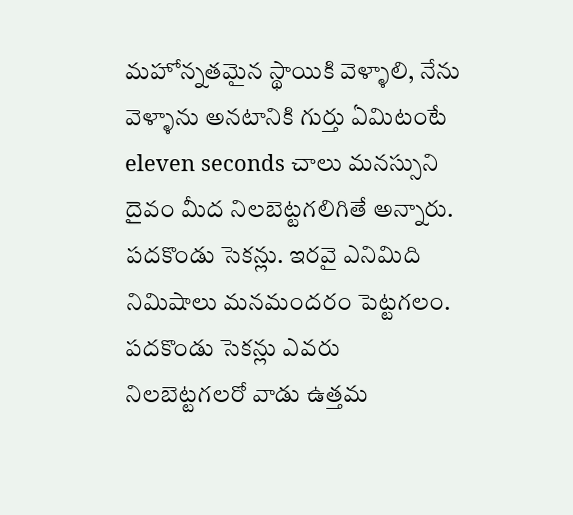మహోన్నతమైన స్థాయికి వెళ్ళాలి, నేను వెళ్ళాను అనటానికి గుర్తు ఏమిటంటే eleven seconds చాలు మనస్సుని దైవం మీద నిలబెట్టగలిగితే అన్నారు. పదకొండు సెకన్లు. ఇరవై ఎనిమిది నిమిషాలు మనమందరం పెట్టగలం. పదకొండు సెకన్లు ఎవరు నిలబెట్టగలరో వాడు ఉత్తమ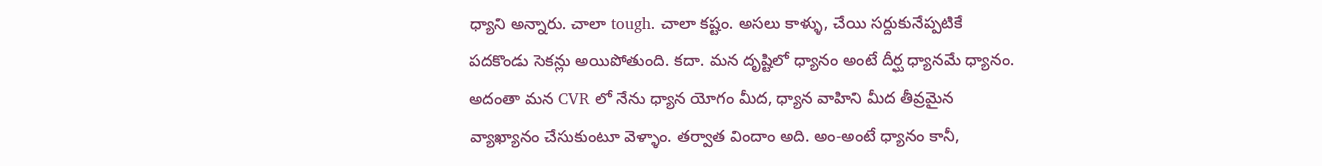ధ్యాని అన్నారు. చాలా tough. చాలా కష్టం. అసలు కాళ్ళు, చేయి సర్దుకునేప్పటికే పదకొండు సెకన్లు అయిపోతుంది. కదా. మన దృష్టిలో ధ్యానం అంటే దీర్ఘ ధ్యానమే ధ్యానం. అదంతా మన CVR లో నేను ధ్యాన యోగం మీద, ధ్యాన వాహిని మీద తీవ్రమైన వ్యాఖ్యానం చేసుకుంటూ వెళ్ళాం. తర్వాత విందాం అది. అం-అంటే ధ్యానం కానీ,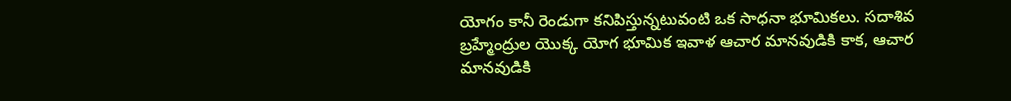యోగం కానీ రెండుగా కనిపిస్తున్నటువంటి ఒక సాధనా భూమికలు. సదాశివ బ్రహ్మేంద్రుల యొక్క యోగ భూమిక ఇవాళ ఆచార మానవుడికి కాక, ఆచార మానవుడికి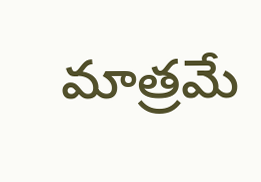మాత్రమే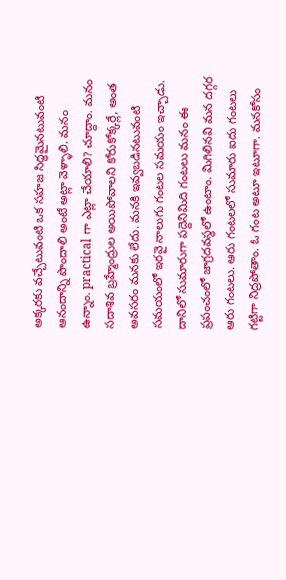అక్కరకు వచ్చేటువంటి ఒక సహజ సిద్ధమైనటువంటి ఆనందాన్ని పొందాలి అంటే అట్లా వెళ్ళాలి. మనం ఉన్నాం. practical గా ఎట్లా చేయాలి? చూద్దాం. మనం సదాశివ బ్రహ్మేంద్రుల అయిపోవాలని కోరుకోక్కర్లే, అంత అవసరం మనకు లేదు. మనకి ఇవ్వబడినటువంటి సమయంలో ఇరవై నాలుగు గంటల సమయం ఇచ్చాడు. దానిలో సుమారుగా పద్దెనిమిది గంటలు మనం ఈ ప్రపంచంలో జాగ్రదవస్థలో ఉంటాం. మిగిలినవి మన దగ్గర ఆరు గంటలు. ఆరు గంటలలో సుమారు ఐదు గంటలు గట్టిగా నిద్రపోతాం. ఓ గంట అటూ ఇటూగా. మనకోసం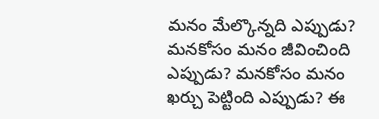మనం మేల్కొన్నది ఎప్పుడు? మనకోసం మనం జీవించింది ఎప్పుడు? మనకోసం మనం ఖర్చు పెట్టింది ఎప్పుడు? ఈ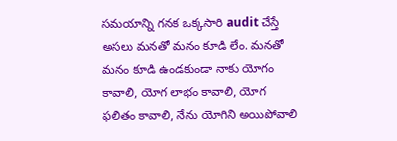సమయాన్ని గనక ఒక్కసారి audit చేస్తే అసలు మనతో మనం కూడి లేం. మనతో మనం కూడి ఉండకుండా నాకు యోగం కావాలి, యోగ లాభం కావాలి, యోగ ఫలితం కావాలి, నేను యోగిని అయిపోవాలి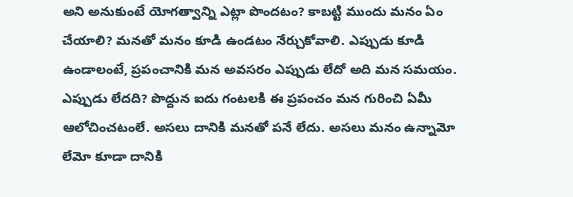అని అనుకుంటే యోగత్వాన్ని ఎట్లా పొందటం? కాబట్టి ముందు మనం ఏం చేయాలి? మనతో మనం కూడి ఉండటం నేర్చుకోవాలి. ఎప్పుడు కూడి ఉండాలంటే, ప్రపంచానికి మన అవసరం ఎప్పుడు లేదో అది మన సమయం. ఎప్పుడు లేదది? పొద్దున ఐదు గంటలకి ఈ ప్రపంచం మన గురించి ఏమీ ఆలోచించటంలే. అసలు దానికి మనతో పనే లేదు. అసలు మనం ఉన్నామో లేమో కూడా దానికి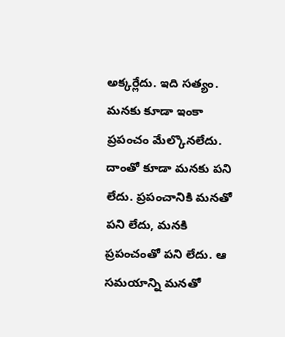అక్కర్లేదు. ఇది సత్యం. మనకు కూడా ఇంకా ప్రపంచం మేల్కొనలేదు. దాంతో కూడా మనకు పని లేదు. ప్రపంచానికి మనతో పని లేదు, మనకి ప్రపంచంతో పని లేదు. ఆ సమయాన్ని మనతో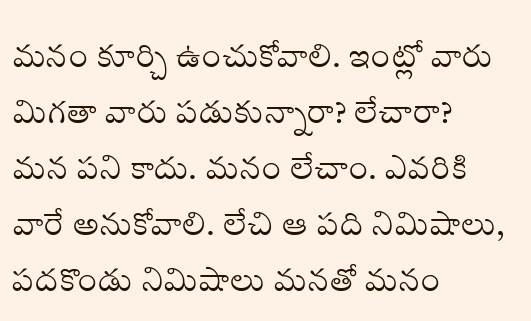మనం కూర్చి ఉంచుకోవాలి. ఇంట్లో వారు మిగతా వారు పడుకున్నారా? లేచారా? మన పని కాదు. మనం లేచాం. ఎవరికి వారే అనుకోవాలి. లేచి ఆ పది నిమిషాలు, పదకొండు నిమిషాలు మనతో మనం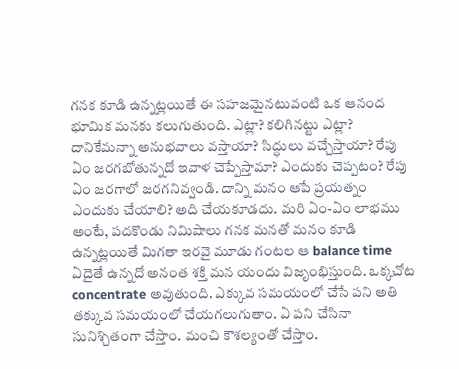గనక కూడి ఉన్నట్లయితే ఈ సహజమైనటువంటి ఒక ఆనంద భూమిక మనకు కలుగుతుంది. ఎట్లా? కలిగినట్టు ఎట్లా? దానికేమన్నా అనుభవాలు వస్తాయా? సిద్ధులు వచ్చేస్తాయా? రేపు ఏం జరగబోతున్నదో ఇవాళ చెప్పేస్తామా? ఎందుకు చెప్పటం? రేపు ఏం జరగాలో జరగనివ్వండి. దాన్ని మనం ఆపే ప్రయత్నం ఎందుకు చేయాలి? అది చేయకూడదు. మరి ఏం-ఏం లాభము అంటే, పదకొండు నిమిషాలు గనక మనతో మనం కూడి ఉన్నట్లయితే మిగతా ఇరవై మూడు గంటల ఆ balance time ఏదైతే ఉన్నదో అనంత శక్తి మన యందు విజృంభిస్తుంది. ఒక్కచోట concentrate అవుతుంది. ఎక్కువ సమయంలో చేసే పని అతి తక్కువ సమయంలో చేయగలుగుతాం. ఏ పని చేసినా సునిశ్చితంగా చేస్తాం. మంచి కౌశల్యంతో చేస్తాం.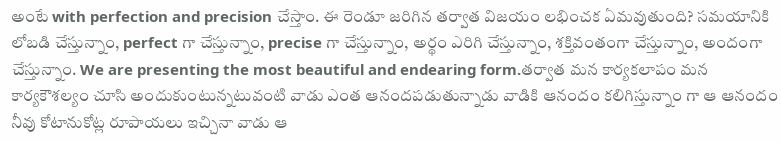అంటే with perfection and precision చేస్తాం. ఈ రెండూ జరిగిన తర్వాత విజయం లభించక ఏమవుతుంది? సమయానికి లోబడి చేస్తున్నాం, perfect గా చేస్తున్నాం, precise గా చేస్తున్నాం, అర్థం ఎరిగి చేస్తున్నాం, శక్తివంతంగా చేస్తున్నాం, అందంగా చేస్తున్నాం. We are presenting the most beautiful and endearing form.తర్వాత మన కార్యకలాపం మన కార్యకౌశల్యం చూసి అందుకుంటున్నటువంటి వాడు ఎంత ఆనందపడుతున్నాడు వాడికి ఆనందం కలిగిస్తున్నాం గా ఆ ఆనందం నీవు కోటానుకోట్ల రూపాయలు ఇచ్చినా వాడు ఆ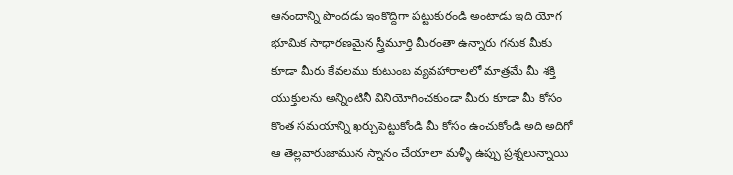ఆనందాన్ని పొందడు ఇంకొద్దిగా పట్టుకురండి అంటాడు ఇది యోగ భూమిక సాధారణమైన స్త్రీమూర్తి మీరంతా ఉన్నారు గనుక మీకు కూడా మీరు కేవలము కుటుంబ వ్యవహారాలలో మాత్రమే మీ శక్తి యుక్తులను అన్నింటినీ వినియోగించకుండా మీరు కూడా మీ కోసం కొంత సమయాన్ని ఖర్చుపెట్టుకోండి మీ కోసం ఉంచుకోండి అది అదిగో ఆ తెల్లవారుజామున స్నానం చేయాలా మళ్ళీ ఉప్పు ప్రశ్నలున్నాయి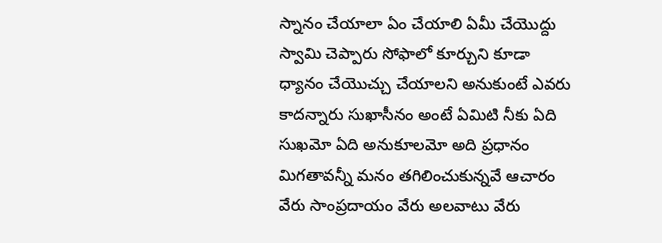స్నానం చేయాలా ఏం చేయాలి ఏమీ చేయొద్దు స్వామి చెప్పారు సోఫాలో కూర్చుని కూడా ధ్యానం చేయొచ్చు చేయాలని అనుకుంటే ఎవరు కాదన్నారు సుఖాసీనం అంటే ఏమిటి నీకు ఏది సుఖమో ఏది అనుకూలమో అది ప్రధానం మిగతావన్నీ మనం తగిలించుకున్నవే ఆచారం వేరు సాంప్రదాయం వేరు అలవాటు వేరు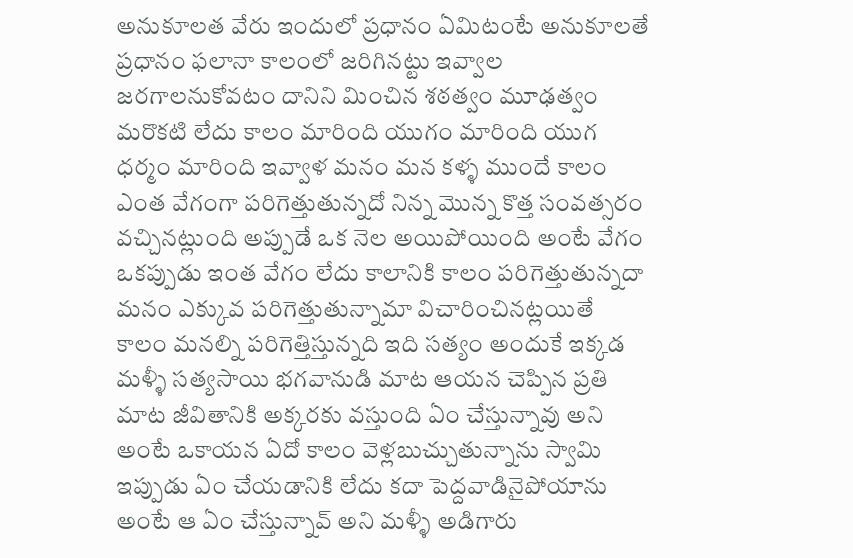అనుకూలత వేరు ఇందులో ప్రధానం ఏమిటంటే అనుకూలతే ప్రధానం ఫలానా కాలంలో జరిగినట్టు ఇవ్వాల జరగాలనుకోవటం దానిని మించిన శఠత్వం మూఢత్వం మరొకటి లేదు కాలం మారింది యుగం మారింది యుగ ధర్మం మారింది ఇవ్వాళ మనం మన కళ్ళ ముందే కాలం ఎంత వేగంగా పరిగెత్తుతున్నదో నిన్న మొన్న కొత్త సంవత్సరం వచ్చినట్లుంది అప్పుడే ఒక నెల అయిపోయింది అంటే వేగం ఒకప్పుడు ఇంత వేగం లేదు కాలానికి కాలం పరిగెత్తుతున్నదా మనం ఎక్కువ పరిగెత్తుతున్నామా విచారించినట్లయితే కాలం మనల్ని పరిగెత్తిస్తున్నది ఇది సత్యం అందుకే ఇక్కడ మళ్ళీ సత్యసాయి భగవానుడి మాట ఆయన చెప్పిన ప్రతి మాట జీవితానికి అక్కరకు వస్తుంది ఏం చేస్తున్నావు అని అంటే ఒకాయన ఏదో కాలం వెళ్లబుచ్చుతున్నాను స్వామి ఇప్పుడు ఏం చేయడానికి లేదు కదా పెద్దవాడినైపోయాను అంటే ఆ ఏం చేస్తున్నావ్ అని మళ్ళీ అడిగారు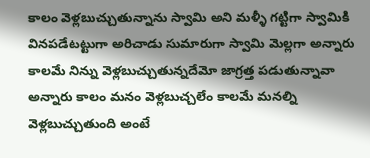కాలం వెళ్లబుచ్చుతున్నాను స్వామి అని మళ్ళీ గట్టిగా స్వామికి వినపడేటట్టుగా అరిచాడు సుమారుగా స్వామి మెల్లగా అన్నారు కాలమే నిన్ను వెళ్లబుచ్చుతున్నదేమో జాగ్రత్త పడుతున్నావా అన్నారు కాలం మనం వెళ్లబుచ్చలేం కాలమే మనల్ని వెళ్లబుచ్చుతుంది అంటే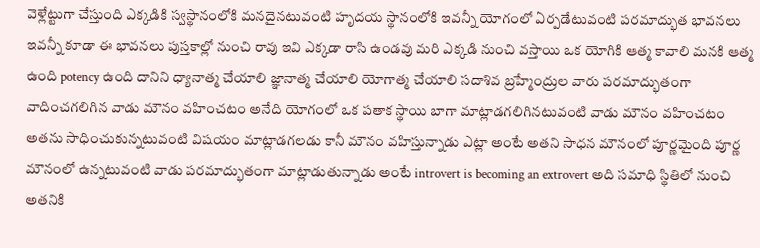వెళ్లేట్టుగా చేస్తుంది ఎక్కడికి స్వస్థానంలోకి మనదైనటువంటి హృదయ స్థానంలోకి ఇవన్నీ యోగంలో ఏర్పడేటువంటి పరమాద్భుత భావనలు ఇవన్నీ కూడా ఈ భావనలు పుస్తకాల్లో నుంచి రావు ఇవి ఎక్కడా రాసి ఉండవు మరి ఎక్కడి నుంచి వస్తాయి ఒక యోగికి ఆత్మ కావాలి మనకి ఆత్మ ఉంది potency ఉంది దానిని ధ్యానాత్మ చేయాలి జ్ఞానాత్మ చేయాలి యోగాత్మ చేయాలి సదాశివ బ్రహ్మేంద్రుల వారు పరమాద్భుతంగా వాదించగలిగిన వాడు మౌనం వహించటం అనేది యోగంలో ఒక పతాక స్థాయి బాగా మాట్లాడగలిగినటువంటి వాడు మౌనం వహించటం అతను సాధించుకున్నటువంటి విషయం మాట్లాడగలడు కానీ మౌనం వహిస్తున్నాడు ఎట్లా అంటే అతని సాధన మౌనంలో పూర్ణమైంది పూర్ణ మౌనంలో ఉన్నటువంటి వాడు పరమాద్భుతంగా మాట్లాడుతున్నాడు అంటే introvert is becoming an extrovert అది సమాధి స్థితిలో నుంచి అతనికి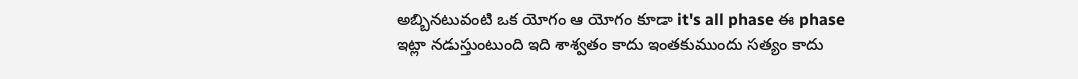అబ్బినటువంటి ఒక యోగం ఆ యోగం కూడా it's all phase ఈ phase ఇట్లా నడుస్తుంటుంది ఇది శాశ్వతం కాదు ఇంతకుముందు సత్యం కాదు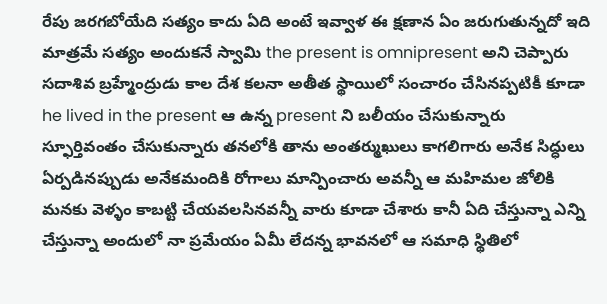రేపు జరగబోయేది సత్యం కాదు ఏది అంటే ఇవ్వాళ ఈ క్షణాన ఏం జరుగుతున్నదో ఇది మాత్రమే సత్యం అందుకనే స్వామి the present is omnipresent అని చెప్పారు సదాశివ బ్రహ్మేంద్రుడు కాల దేశ కలనా అతీత స్థాయిలో సంచారం చేసినప్పటికీ కూడా he lived in the present ఆ ఉన్న present ని బలీయం చేసుకున్నారు స్ఫూర్తివంతం చేసుకున్నారు తనలోకి తాను అంతర్ముఖులు కాగలిగారు అనేక సిద్ధులు ఏర్పడినప్పుడు అనేకమందికి రోగాలు మాన్పించారు అవన్నీ ఆ మహిమల జోలికి మనకు వెళ్ళం కాబట్టి చేయవలసినవన్నీ వారు కూడా చేశారు కానీ ఏది చేస్తున్నా ఎన్ని చేస్తున్నా అందులో నా ప్రమేయం ఏమీ లేదన్న భావనలో ఆ సమాధి స్థితిలో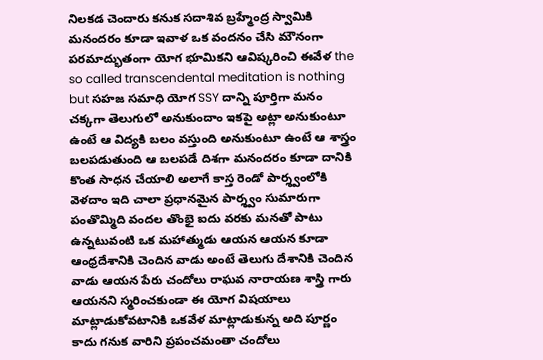నిలకడ చెందారు కనుక సదాశివ బ్రహ్మేంద్ర స్వామికి మనందరం కూడా ఇవాళ ఒక వందనం చేసి మౌనంగా పరమాద్భుతంగా యోగ భూమికని ఆవిష్కరించి ఈవేళ the so called transcendental meditation is nothing but సహజ సమాధి యోగ SSY దాన్ని పూర్తిగా మనం చక్కగా తెలుగులో అనుకుందాం ఇకపై అట్లా అనుకుంటూ ఉంటే ఆ విద్యకి బలం వస్తుంది అనుకుంటూ ఉంటే ఆ శాస్త్రం బలపడుతుంది ఆ బలపడే దిశగా మనందరం కూడా దానికి కొంత సాధన చేయాలి అలాగే కాస్త రెండో పార్శ్వంలోకి వెళదాం ఇది చాలా ప్రధానమైన పార్శ్వం సుమారుగా పంతొమ్మిది వందల తొంభై ఐదు వరకు మనతో పాటు ఉన్నటువంటి ఒక మహాత్ముడు ఆయన ఆయన కూడా ఆంధ్రదేశానికి చెందిన వాడు అంటే తెలుగు దేశానికి చెందిన వాడు ఆయన పేరు చందోలు రాఘవ నారాయణ శాస్త్రి గారు ఆయనని స్మరించకుండా ఈ యోగ విషయాలు మాట్లాడుకోవటానికి ఒకవేళ మాట్లాడుకున్న అది పూర్ణం కాదు గనుక వారిని ప్రపంచమంతా చందోలు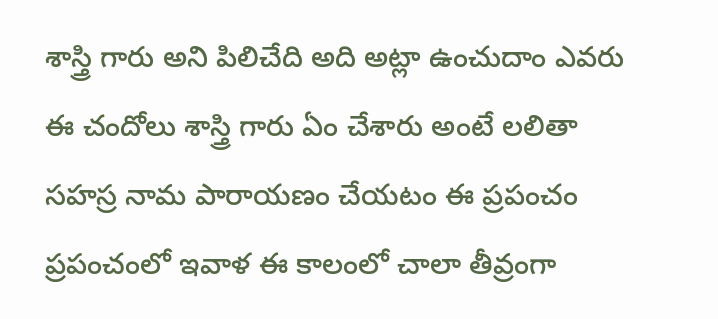శాస్త్రి గారు అని పిలిచేది అది అట్లా ఉంచుదాం ఎవరు ఈ చందోలు శాస్త్రి గారు ఏం చేశారు అంటే లలితా సహస్ర నామ పారాయణం చేయటం ఈ ప్రపంచం ప్రపంచంలో ఇవాళ ఈ కాలంలో చాలా తీవ్రంగా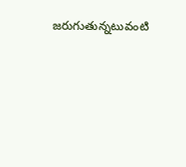జరుగుతున్నటువంటి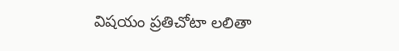విషయం ప్రతిచోటా లలితా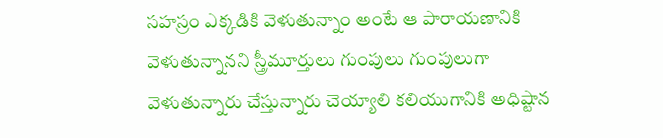సహస్రం ఎక్కడికి వెళుతున్నాం అంటే ఆ పారాయణానికి వెళుతున్నానని స్త్రీమూర్తులు గుంపులు గుంపులుగా వెళుతున్నారు చేస్తున్నారు చెయ్యాలి కలియుగానికి అధిష్టాన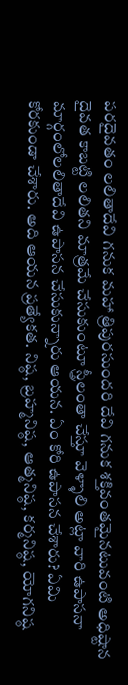పరదైవతం లలితాదేవి గనుక మహా త్రిపురసుందరి దేవి గనుక శక్తివంతమైనటువంటి అధిష్టాన దైవత కాబట్టి లలితని మాత్రమే చేసుకుంటూ స్త్రీలంతా చేస్తూ వెళ్ళాలి అట్లా వారి ఉపాసనా మార్గంలోలలితాదేవి ఉపాసన చేసుకున్నారు ఆయన. ఏం కోరి ఉపాసన చేశారు? ఏమి కోరకుండా చేశారు. అది ఆయన ప్రత్యేకత. నిష్ఠ, బ్రహ్మనిష్ఠ, ఆత్మనిష్ఠ, కర్మనిష్ఠ, యోగనిష్ఠ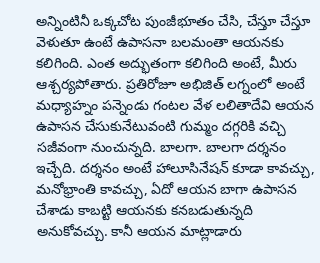అన్నింటినీ ఒక్కచోట పుంజీభూతం చేసి, చేస్తూ చేస్తూ వెళుతూ ఉంటే ఉపాసనా బలమంతా ఆయనకు కలిగింది. ఎంత అద్భుతంగా కలిగింది అంటే, మీరు ఆశ్చర్యపోతారు. ప్రతిరోజూ అభిజిత్ లగ్నంలో అంటే మధ్యాహ్నం పన్నెండు గంటల వేళ లలితాదేవి ఆయన ఉపాసన చేసుకునేటువంటి గుమ్మం దగ్గరికి వచ్చి సజీవంగా నుంచున్నది. బాలగా. బాలగా దర్శనం ఇచ్చేది. దర్శనం అంటే హాలూసినేషన్ కూడా కావచ్చు, మనోభ్రాంతి కావచ్చు, ఏదో ఆయన బాగా ఉపాసన చేశాడు కాబట్టి ఆయనకు కనబడుతున్నది అనుకోవచ్చు. కానీ ఆయన మాట్లాడారు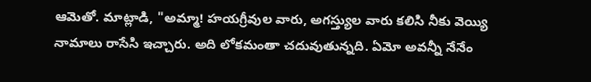ఆమెతో. మాట్లాడి, "అమ్మా! హయగ్రీవుల వారు, అగస్త్యుల వారు కలిసి నీకు వెయ్యి నామాలు రాసేసి ఇచ్చారు. అది లోకమంతా చదువుతున్నది. ఏమో అవన్నీ నేనేం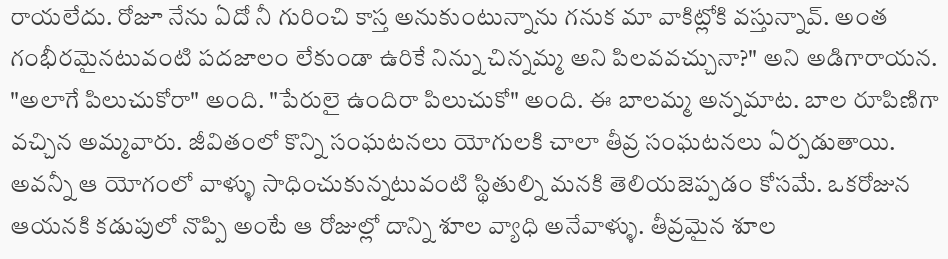రాయలేదు. రోజూ నేను ఏదో నీ గురించి కాస్త అనుకుంటున్నాను గనుక మా వాకిట్లోకి వస్తున్నావ్. అంత గంభీరమైనటువంటి పదజాలం లేకుండా ఉరికే నిన్ను చిన్నమ్మ అని పిలవవచ్చునా?" అని అడిగారాయన. "అలాగే పిలుచుకోరా" అంది. "పేరులై ఉందిరా పిలుచుకో" అంది. ఈ బాలమ్మ అన్నమాట. బాల రూపిణిగా వచ్చిన అమ్మవారు. జీవితంలో కొన్ని సంఘటనలు యోగులకి చాలా తీవ్ర సంఘటనలు ఏర్పడుతాయి. అవన్నీ ఆ యోగంలో వాళ్ళు సాధించుకున్నటువంటి స్థితుల్ని మనకి తెలియజెప్పడం కోసమే. ఒకరోజున ఆయనకి కడుపులో నొప్పి అంటే ఆ రోజుల్లో దాన్ని శూల వ్యాధి అనేవాళ్ళు. తీవ్రమైన శూల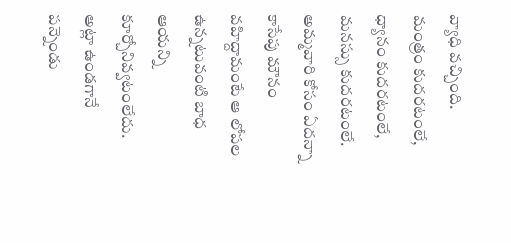వ్యాధి వచ్చింది. మంత్రం కుదరటంలే, ధ్యానం కుదరటంలే, మనస్సు కుదరటంలే. అమ్మవారి కోసం ఏదన్నా కాసేపు మౌనం వహిద్దామంటే ఆ లోపల ఉన్నటువంటి బాధ ఆయన్ని కూర్చోనివ్వటంలేదు. అట్లా ఉండగానే పన్నెండు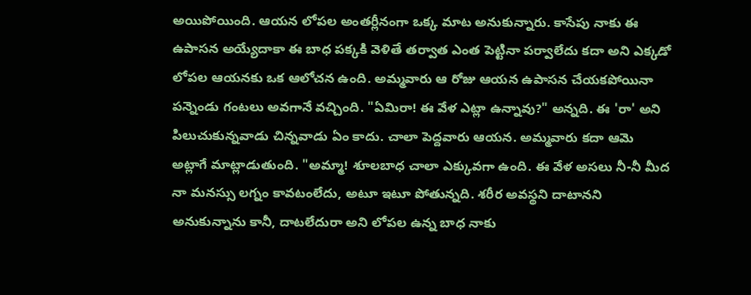అయిపోయింది. ఆయన లోపల అంతర్లీనంగా ఒక్క మాట అనుకున్నారు. కాసేపు నాకు ఈ ఉపాసన అయ్యేదాకా ఈ బాధ పక్కకి వెళితే తర్వాత ఎంత పెట్టినా పర్వాలేదు కదా అని ఎక్కడో లోపల ఆయనకు ఒక ఆలోచన ఉంది. అమ్మవారు ఆ రోజు ఆయన ఉపాసన చేయకపోయినా పన్నెండు గంటలు అవగానే వచ్చింది. "ఏమిరా! ఈ వేళ ఎట్లా ఉన్నావు?" అన్నది. ఈ 'రా' అని పిలుచుకున్నవాడు చిన్నవాడు ఏం కాదు. చాలా పెద్దవారు ఆయన. అమ్మవారు కదా ఆమె అట్లాగే మాట్లాడుతుంది. "అమ్మా! శూలబాధ చాలా ఎక్కువగా ఉంది. ఈ వేళ అసలు నీ-నీ మీద నా మనస్సు లగ్నం కావటంలేదు, అటూ ఇటూ పోతున్నది. శరీర అవస్థని దాటానని అనుకున్నాను కానీ, దాటలేదురా అని లోపల ఉన్న బాధ నాకు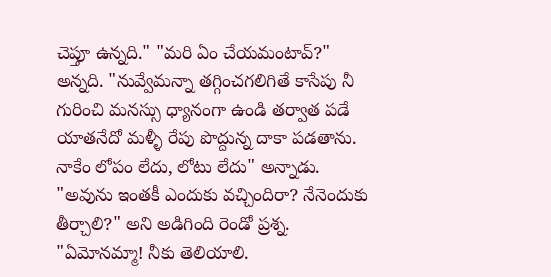చెప్తూ ఉన్నది." "మరి ఏం చేయమంటావ్?" అన్నది. "నువ్వేమన్నా తగ్గించగలిగితే కాసేపు నీ గురించి మనస్సు ధ్యానంగా ఉండి తర్వాత పడే యాతనేదో మళ్ళీ రేపు పొద్దున్న దాకా పడతాను. నాకేం లోపం లేదు, లోటు లేదు" అన్నాడు. "అవును ఇంతకీ ఎందుకు వచ్చిందిరా? నేనెందుకు తీర్చాలి?" అని అడిగింది రెండో ప్రశ్న. "ఏమోనమ్మా! నీకు తెలియాలి.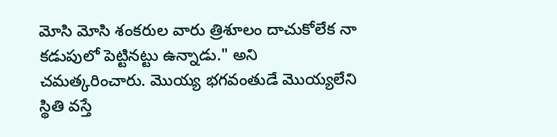మోసి మోసి శంకరుల వారు త్రిశూలం దాచుకోలేక నా కడుపులో పెట్టినట్టు ఉన్నాడు." అని చమత్కరించారు. మొయ్య భగవంతుడే మొయ్యలేని స్థితి వస్తే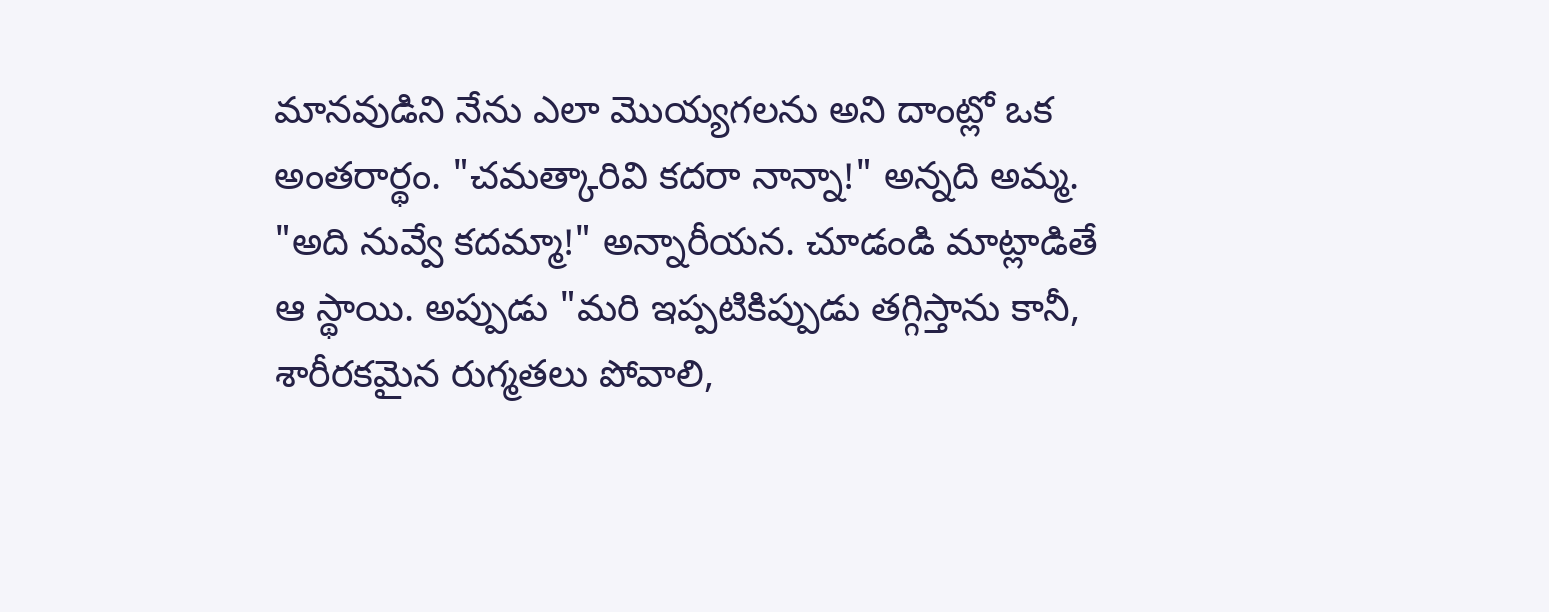మానవుడిని నేను ఎలా మొయ్యగలను అని దాంట్లో ఒక అంతరార్థం. "చమత్కారివి కదరా నాన్నా!" అన్నది అమ్మ. "అది నువ్వే కదమ్మా!" అన్నారీయన. చూడండి మాట్లాడితే ఆ స్థాయి. అప్పుడు "మరి ఇప్పటికిప్పుడు తగ్గిస్తాను కానీ, శారీరకమైన రుగ్మతలు పోవాలి,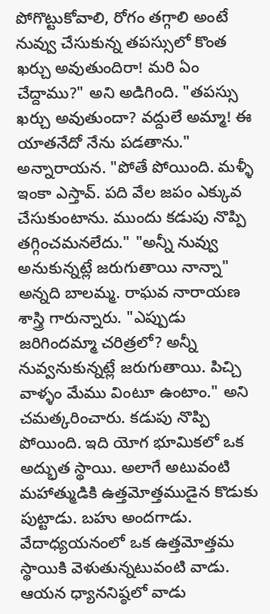పోగొట్టుకోవాలి, రోగం తగ్గాలి అంటే నువ్వు చేసుకున్న తపస్సులో కొంత ఖర్చు అవుతుందిరా! మరి ఏం చేద్దాము?" అని అడిగింది. "తపస్సు ఖర్చు అవుతుందా? వద్దులే అమ్మా! ఈ యాతనేదో నేను పడతాను." అన్నారాయన. "పోతే పోయింది. మళ్ళీ ఇంకా ఎస్తావ్. పది వేల జపం ఎక్కువ చేసుకుంటాను. ముందు కడుపు నొప్పి తగ్గించమనలేదు." "అన్నీ నువ్వు అనుకున్నట్లే జరుగుతాయి నాన్నా" అన్నది బాలమ్మ. రాఘవ నారాయణ శాస్త్రి గారున్నారు. "ఎప్పుడు జరిగిందమ్మా చరిత్రలో? అన్నీ నువ్వనుకున్నట్లే జరుగుతాయి. పిచ్చి వాళ్ళం మేము వింటూ ఉంటాం." అని చమత్కరించారు. కడుపు నొప్పి పోయింది. ఇది యోగ భూమికలో ఒక అద్భుత స్థాయి. అలాగే అటువంటి మహాత్ముడికి ఉత్తమోత్తముడైన కొడుకు పుట్టాడు. బహు అందగాడు. వేదాధ్యయనంలో ఒక ఉత్తమోత్తమ స్థాయికి వెళుతున్నటువంటి వాడు. ఆయన ధ్యాననిష్ఠలో వాడు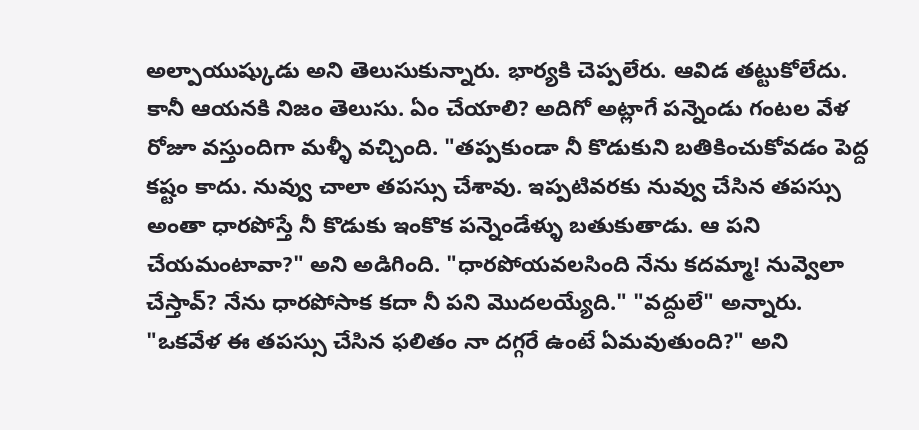అల్పాయుష్కుడు అని తెలుసుకున్నారు. భార్యకి చెప్పలేరు. ఆవిడ తట్టుకోలేదు. కానీ ఆయనకి నిజం తెలుసు. ఏం చేయాలి? అదిగో అట్లాగే పన్నెండు గంటల వేళ రోజూ వస్తుందిగా మళ్ళీ వచ్చింది. "తప్పకుండా నీ కొడుకుని బతికించుకోవడం పెద్ద కష్టం కాదు. నువ్వు చాలా తపస్సు చేశావు. ఇప్పటివరకు నువ్వు చేసిన తపస్సు అంతా ధారపోస్తే నీ కొడుకు ఇంకొక పన్నెండేళ్ళు బతుకుతాడు. ఆ పని చేయమంటావా?" అని అడిగింది. "ధారపోయవలసింది నేను కదమ్మా! నువ్వెలా చేస్తావ్? నేను ధారపోసాక కదా నీ పని మొదలయ్యేది." "వద్దులే" అన్నారు. "ఒకవేళ ఈ తపస్సు చేసిన ఫలితం నా దగ్గరే ఉంటే ఏమవుతుంది?" అని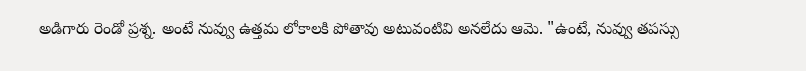అడిగారు రెండో ప్రశ్న. అంటే నువ్వు ఉత్తమ లోకాలకి పోతావు అటువంటివి అనలేదు ఆమె. "ఉంటే, నువ్వు తపస్సు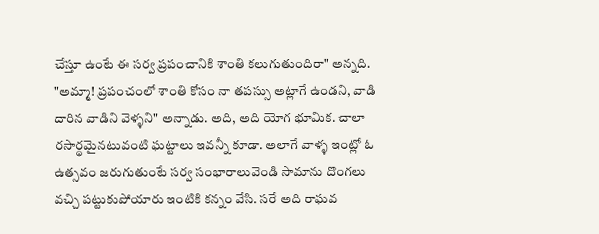చేస్తూ ఉంటే ఈ సర్వ ప్రపంచానికి శాంతి కలుగుతుందిరా" అన్నది. "అమ్మా! ప్రపంచంలో శాంతి కోసం నా తపస్సు అట్లాగే ఉండని, వాడి దారిన వాడిని వెళ్ళని" అన్నాడు. అది, అది యోగ భూమిక. చాలా రసార్థమైనటువంటి ఘట్టాలు ఇవన్నీ కూడా. అలాగే వాళ్ళ ఇంట్లో ఓ ఉత్సవం జరుగుతుంటే సర్వ సంభారాలువెండి సామాను దొంగలు వచ్చి పట్టుకుపోయారు ఇంటికి కన్నం వేసి. సరే అది రాఘవ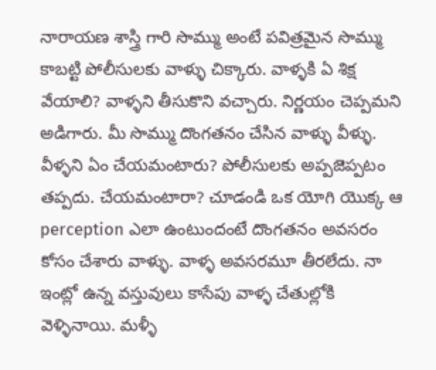నారాయణ శాస్త్రి గారి సొమ్ము అంటే పవిత్రమైన సొమ్ము కాబట్టి పోలీసులకు వాళ్ళు చిక్కారు. వాళ్ళకి ఏ శిక్ష వేయాలి? వాళ్ళని తీసుకొని వచ్చారు. నిర్ణయం చెప్పమని అడిగారు. మీ సొమ్ము దొంగతనం చేసిన వాళ్ళు వీళ్ళు. వీళ్ళని ఏం చేయమంటారు? పోలీసులకు అప్పజెప్పటం తప్పదు. చేయమంటారా? చూడండి ఒక యోగి యొక్క ఆ perception ఎలా ఉంటుందంటే దొంగతనం అవసరం కోసం చేశారు వాళ్ళు. వాళ్ళ అవసరమూ తీరలేదు. నా ఇంట్లో ఉన్న వస్తువులు కాసేపు వాళ్ళ చేతుల్లోకి వెళ్ళినాయి. మళ్ళీ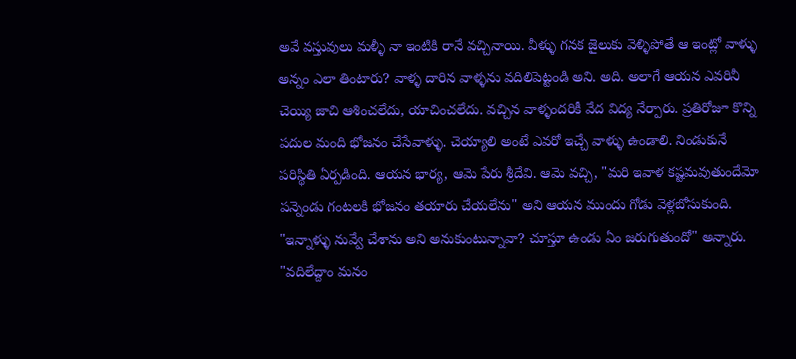అవే వస్తువులు మళ్ళీ నా ఇంటికి రానే వచ్చినాయి. వీళ్ళు గనక జైలుకు వెళ్ళిపోతే ఆ ఇంట్లో వాళ్ళు అన్నం ఎలా తింటారు? వాళ్ళ దారిన వాళ్ళను వదిలిపెట్టండి అని. అది. అలాగే ఆయన ఎవరినీ చెయ్యి జాచి ఆశించలేదు, యాచించలేదు. వచ్చిన వాళ్ళందరికీ వేద విద్య నేర్పారు. ప్రతిరోజూ కొన్ని పదుల మంది భోజనం చేసేవాళ్ళు. చెయ్యాలి అంటే ఎవరో ఇచ్చే వాళ్ళు ఉండాలి. నిండుకునే పరిస్థితి ఏర్పడింది. ఆయన భార్య, ఆమె పేరు శ్రీదేవి. ఆమె వచ్చి, "మరి ఇవాళ కష్టమవుతుందేమో పన్నెండు గంటలకి భోజనం తయారు చేయలేను" అని ఆయన ముందు గోడు వెళ్లబోసుకుంది. "ఇన్నాళ్ళు నువ్వే చేశాను అని అనుకుంటున్నావా? చూస్తూ ఉండు ఏం జరుగుతుందో" అన్నారు. "వదిలేద్దాం మనం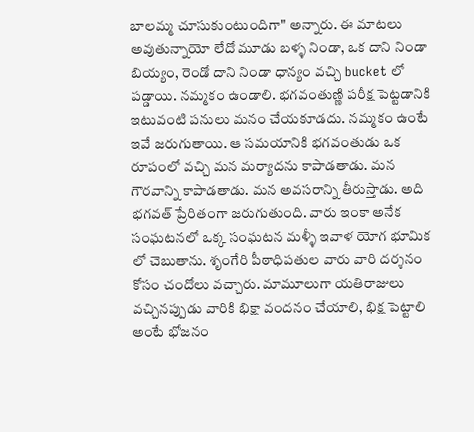బాలమ్మ చూసుకుంటుందిగా" అన్నారు. ఈ మాటలు అవుతున్నాయో లేదో మూడు బళ్ళ నిండా, ఒక దాని నిండా బియ్యం, రెండో దాని నిండా ధాన్యం వచ్చి bucket లో పడ్డాయి. నమ్మకం ఉండాలి. భగవంతుణ్ణి పరీక్ష పెట్టడానికి ఇటువంటి పనులు మనం చేయకూడదు. నమ్మకం ఉంటే ఇవే జరుగుతాయి. ఆ సమయానికి భగవంతుడు ఒక రూపంలో వచ్చి మన మర్యాదను కాపాడతాడు. మన గౌరవాన్ని కాపాడతాడు. మన అవసరాన్ని తీరుస్తాడు. అది భగవత్ ప్రేరితంగా జరుగుతుంది. వారు ఇంకా అనేక సంఘటనలో ఒక్క సంఘటన మళ్ళీ ఇవాళ యోగ భూమిక లో చెబుతాను. శృంగేరి పీఠాధిపతుల వారు వారి దర్శనం కోసం చందోలు వచ్చారు. మామూలుగా యతిరాజులు వచ్చినప్పుడు వారికి భిక్షా వందనం చేయాలి, భిక్ష పెట్టాలి అంటే భోజనం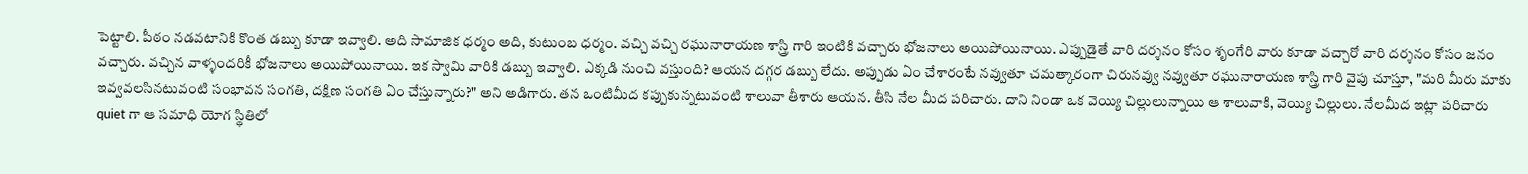పెట్టాలి. పీఠం నడవటానికి కొంత డబ్బు కూడా ఇవ్వాలి. అది సామాజిక ధర్మం అది, కుటుంబ ధర్మం. వచ్చి వచ్చి రఘునారాయణ శాస్త్రి గారి ఇంటికి వచ్చారు భోజనాలు అయిపోయినాయి. ఎప్పుడైతే వారి దర్శనం కోసం శృంగేరి వారు కూడా వచ్చారో వారి దర్శనం కోసం జనం వచ్చారు. వచ్చిన వాళ్ళందరికీ భోజనాలు అయిపోయినాయి. ఇక స్వామి వారికి డబ్బు ఇవ్వాలి. ఎక్కడి నుంచి వస్తుంది? ఆయన దగ్గర డబ్బు లేదు. అప్పుడు ఏం చేశారంటే నవ్వుతూ చమత్కారంగా చిరునవ్వు నవ్వుతూ రఘునారాయణ శాస్త్రి గారి వైపు చూస్తూ, "మరి మీరు మాకు ఇవ్వవలసినటువంటి సంభావన సంగతి, దక్షిణ సంగతి ఏం చేస్తున్నారు?" అని అడిగారు. తన ఒంటిమీద కప్పుకున్నటువంటి శాలువా తీశారు ఆయన. తీసి నేల మీద పరిచారు. దాని నిండా ఒక వెయ్యి చిల్లులున్నాయి ఆ శాలువాకి, వెయ్యి చిల్లులు. నేలమీద ఇట్లా పరిచారు quiet గా ఆ సమాధి యోగ స్థితిలో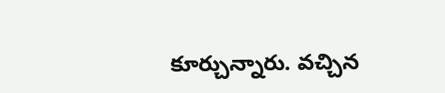కూర్చున్నారు. వచ్చిన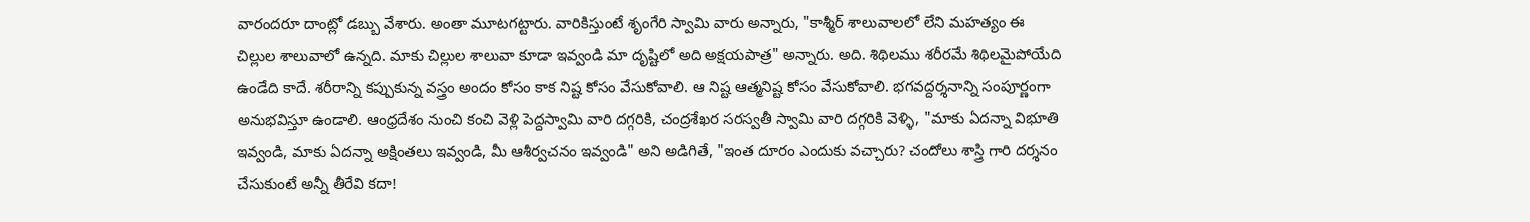వారందరూ దాంట్లో డబ్బు వేశారు. అంతా మూటగట్టారు. వారికిస్తుంటే శృంగేరి స్వామి వారు అన్నారు, "కాశ్మీర్ శాలువాలలో లేని మహత్యం ఈ చిల్లుల శాలువాలో ఉన్నది. మాకు చిల్లుల శాలువా కూడా ఇవ్వండి మా దృష్టిలో అది అక్షయపాత్ర" అన్నారు. అది. శిథిలము శరీరమే శిథిలమైపోయేది ఉండేది కాదే. శరీరాన్ని కప్పుకున్న వస్త్రం అందం కోసం కాక నిష్ట కోసం వేసుకోవాలి. ఆ నిష్ట ఆత్మనిష్ట కోసం వేసుకోవాలి. భగవద్దర్శనాన్ని సంపూర్ణంగా అనుభవిస్తూ ఉండాలి. ఆంధ్రదేశం నుంచి కంచి వెళ్లి పెద్దస్వామి వారి దగ్గరికి, చంద్రశేఖర సరస్వతీ స్వామి వారి దగ్గరికి వెళ్ళి, "మాకు ఏదన్నా విభూతి ఇవ్వండి, మాకు ఏదన్నా అక్షింతలు ఇవ్వండి, మీ ఆశీర్వచనం ఇవ్వండి" అని అడిగితే, "ఇంత దూరం ఎందుకు వచ్చారు? చందోలు శాస్త్రి గారి దర్శనం చేసుకుంటే అన్నీ తీరేవి కదా!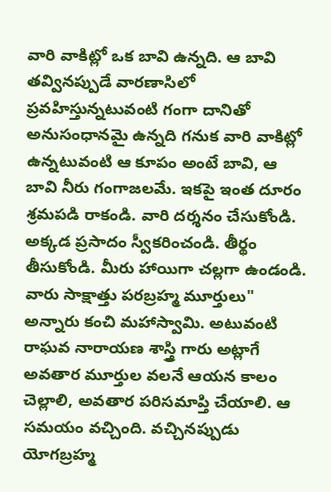వారి వాకిట్లో ఒక బావి ఉన్నది. ఆ బావి తవ్వినప్పుడే వారణాసిలో ప్రవహిస్తున్నటువంటి గంగా దానితో అనుసంధానమై ఉన్నది గనుక వారి వాకిట్లో ఉన్నటువంటి ఆ కూపం అంటే బావి, ఆ బావి నీరు గంగాజలమే. ఇకపై ఇంత దూరం శ్రమపడి రాకండి. వారి దర్శనం చేసుకోండి. అక్కడ ప్రసాదం స్వీకరించండి. తీర్థం తీసుకోండి. మీరు హాయిగా చల్లగా ఉండండి. వారు సాక్షాత్తు పరబ్రహ్మ మూర్తులు" అన్నారు కంచి మహాస్వామి. అటువంటి రాఘవ నారాయణ శాస్త్రి గారు అట్లాగే అవతార మూర్తుల వలనే ఆయన కాలం చెల్లాలి, అవతార పరిసమాప్తి చేయాలి. ఆ సమయం వచ్చింది. వచ్చినప్పుడు యోగబ్రహ్మ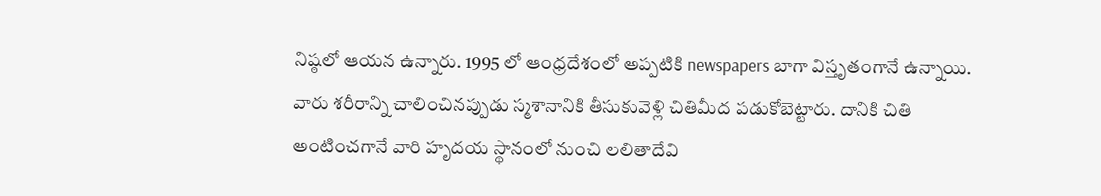నిష్ఠలో ఆయన ఉన్నారు. 1995 లో ఆంధ్రదేశంలో అప్పటికి newspapers బాగా విస్తృతంగానే ఉన్నాయి. వారు శరీరాన్ని చాలించినప్పుడు స్మశానానికి తీసుకువెళ్లి చితిమీద పడుకోబెట్టారు. దానికి చితి అంటించగానే వారి హృదయ స్థానంలో నుంచి లలితాదేవి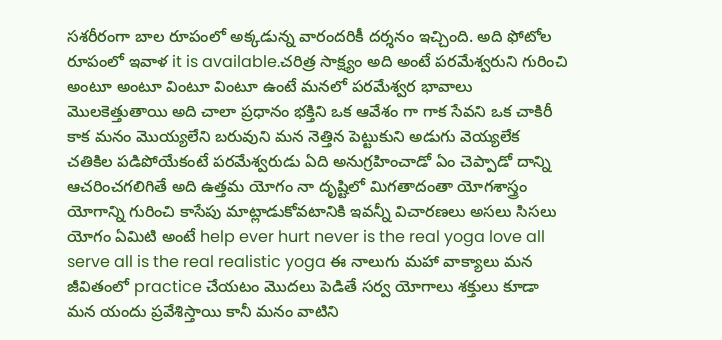సశరీరంగా బాల రూపంలో అక్కడున్న వారందరికీ దర్శనం ఇచ్చింది. అది ఫోటోల రూపంలో ఇవాళ it is available.చరిత్ర సాక్ష్యం అది అంటే పరమేశ్వరుని గురించి అంటూ అంటూ వింటూ వింటూ ఉంటే మనలో పరమేశ్వర భావాలు మొలకెత్తుతాయి అది చాలా ప్రధానం భక్తిని ఒక ఆవేశం గా గాక సేవని ఒక చాకిరీ కాక మనం మొయ్యలేని బరువుని మన నెత్తిన పెట్టుకుని అడుగు వెయ్యలేక చతికిల పడిపోయేకంటే పరమేశ్వరుడు ఏది అనుగ్రహించాడో ఏం చెప్పాడో దాన్ని ఆచరించగలిగితే అది ఉత్తమ యోగం నా దృష్టిలో మిగతాదంతా యోగశాస్త్రం యోగాన్ని గురించి కాసేపు మాట్లాడుకోవటానికి ఇవన్నీ విచారణలు అసలు సిసలు యోగం ఏమిటి అంటే help ever hurt never is the real yoga love all serve all is the real realistic yoga ఈ నాలుగు మహా వాక్యాలు మన జీవితంలో practice చేయటం మొదలు పెడితే సర్వ యోగాలు శక్తులు కూడా మన యందు ప్రవేశిస్తాయి కానీ మనం వాటిని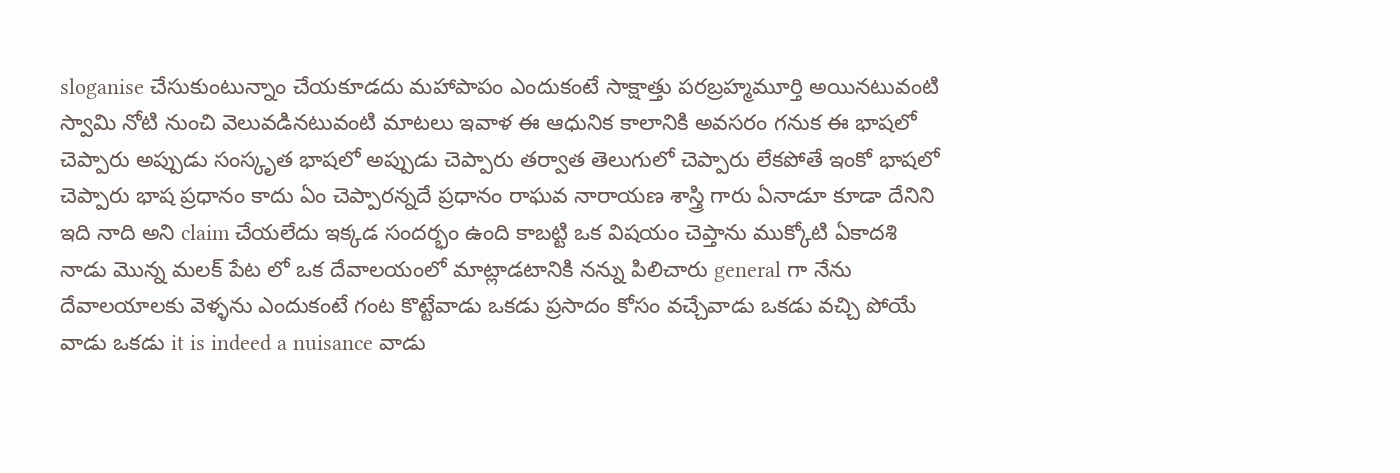sloganise చేసుకుంటున్నాం చేయకూడదు మహాపాపం ఎందుకంటే సాక్షాత్తు పరబ్రహ్మమూర్తి అయినటువంటి స్వామి నోటి నుంచి వెలువడినటువంటి మాటలు ఇవాళ ఈ ఆధునిక కాలానికి అవసరం గనుక ఈ భాషలో చెప్పారు అప్పుడు సంస్కృత భాషలో అప్పుడు చెప్పారు తర్వాత తెలుగులో చెప్పారు లేకపోతే ఇంకో భాషలో చెప్పారు భాష ప్రధానం కాదు ఏం చెప్పారన్నదే ప్రధానం రాఘవ నారాయణ శాస్త్రి గారు ఏనాడూ కూడా దేనిని ఇది నాది అని claim చేయలేదు ఇక్కడ సందర్భం ఉంది కాబట్టి ఒక విషయం చెప్తాను ముక్కోటి ఏకాదశి నాడు మొన్న మలక్ పేట లో ఒక దేవాలయంలో మాట్లాడటానికి నన్ను పిలిచారు general గా నేను దేవాలయాలకు వెళ్ళను ఎందుకంటే గంట కొట్టేవాడు ఒకడు ప్రసాదం కోసం వచ్చేవాడు ఒకడు వచ్చి పోయే వాడు ఒకడు it is indeed a nuisance వాడు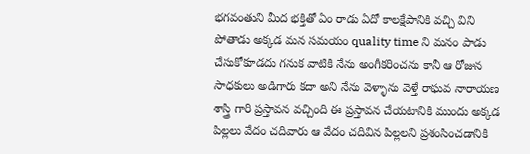భగవంతుని మీద భక్తితో ఏం రాడు ఏదో కాలక్షేపానికి వచ్చి విని పోతాడు అక్కడ మన సమయం quality time ని మనం పాడు చేసుకోకూడదు గనుక వాటికి నేను అంగీకరించను కానీ ఆ రోజున సాధకులు అడిగారు కదా అని నేను వెళ్ళాను వెళ్తే రాఘవ నారాయణ శాస్త్రి గారి ప్రస్తావన వచ్చింది ఈ ప్రస్తావన చేయటానికి ముందు అక్కడ పిల్లలు వేదం చదివారు ఆ వేదం చదివిన పిల్లలని ప్రశంసించడానికి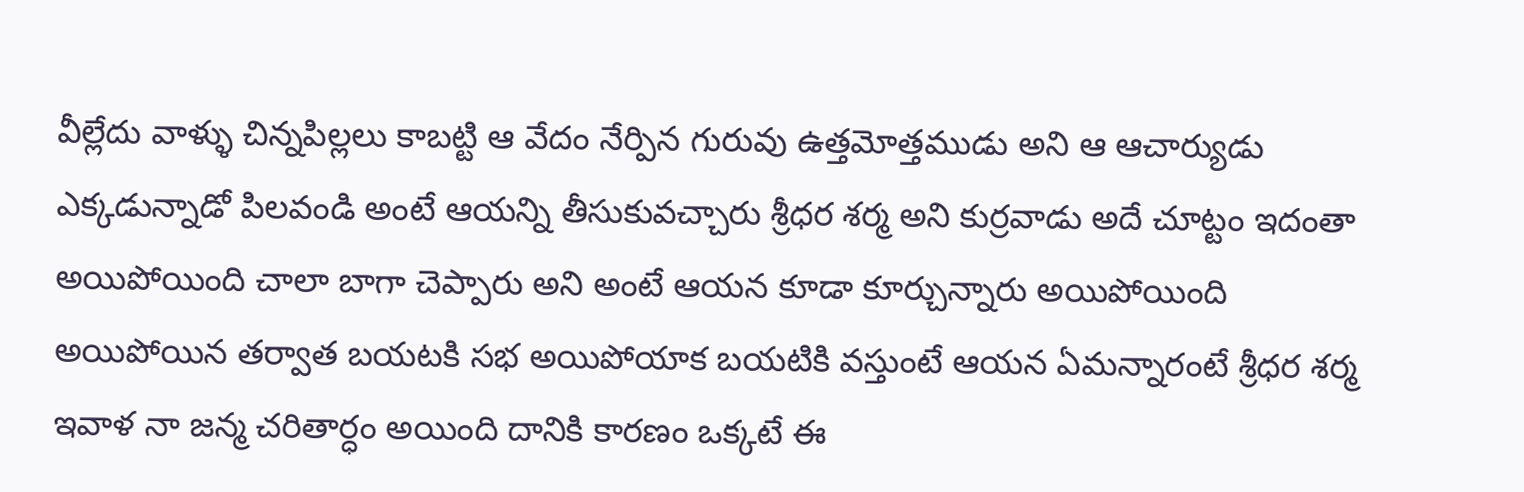వీల్లేదు వాళ్ళు చిన్నపిల్లలు కాబట్టి ఆ వేదం నేర్పిన గురువు ఉత్తమోత్తముడు అని ఆ ఆచార్యుడు ఎక్కడున్నాడో పిలవండి అంటే ఆయన్ని తీసుకువచ్చారు శ్రీధర శర్మ అని కుర్రవాడు అదే చూట్టం ఇదంతా అయిపోయింది చాలా బాగా చెప్పారు అని అంటే ఆయన కూడా కూర్చున్నారు అయిపోయింది అయిపోయిన తర్వాత బయటకి సభ అయిపోయాక బయటికి వస్తుంటే ఆయన ఏమన్నారంటే శ్రీధర శర్మ ఇవాళ నా జన్మ చరితార్ధం అయింది దానికి కారణం ఒక్కటే ఈ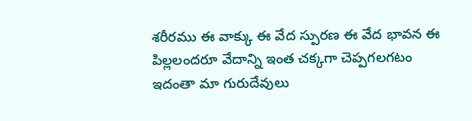శరీరము ఈ వాక్కు ఈ వేద స్పురణ ఈ వేద భావన ఈ పిల్లలందరూ వేదాన్ని ఇంత చక్కగా చెప్పగలగటం ఇదంతా మా గురుదేవులు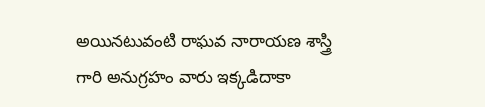అయినటువంటి రాఘవ నారాయణ శాస్త్రి గారి అనుగ్రహం వారు ఇక్కడిదాకా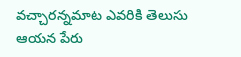వచ్చారన్నమాట ఎవరికి తెలుసు ఆయన పేరు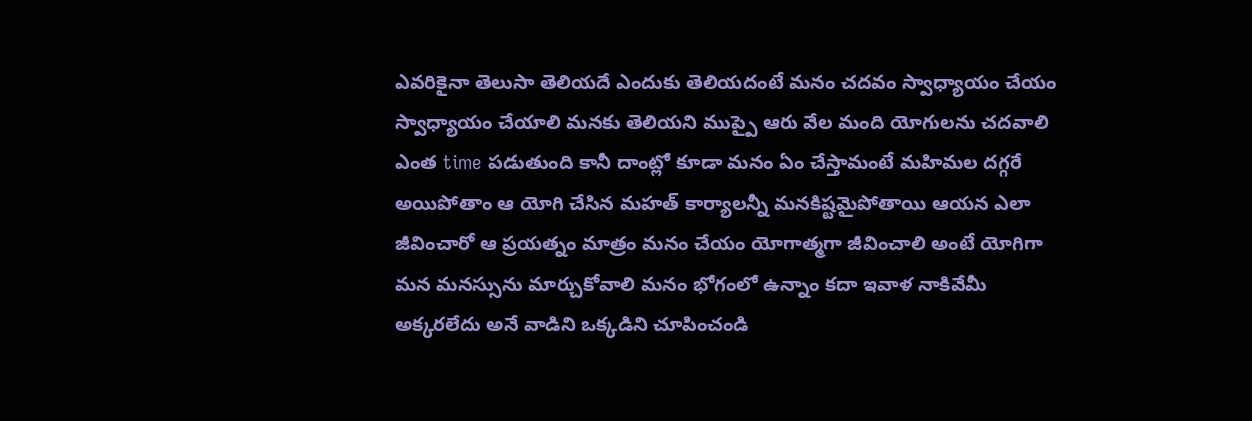ఎవరికైనా తెలుసా తెలియదే ఎందుకు తెలియదంటే మనం చదవం స్వాధ్యాయం చేయం స్వాధ్యాయం చేయాలి మనకు తెలియని ముప్పై ఆరు వేల మంది యోగులను చదవాలి ఎంత time పడుతుంది కానీ దాంట్లో కూడా మనం ఏం చేస్తామంటే మహిమల దగ్గరే అయిపోతాం ఆ యోగి చేసిన మహత్ కార్యాలన్నీ మనకిష్టమైపోతాయి ఆయన ఎలా జీవించారో ఆ ప్రయత్నం మాత్రం మనం చేయం యోగాత్మగా జీవించాలి అంటే యోగిగా మన మనస్సును మార్చుకోవాలి మనం భోగంలో ఉన్నాం కదా ఇవాళ నాకివేమీ అక్కరలేదు అనే వాడిని ఒక్కడిని చూపించండి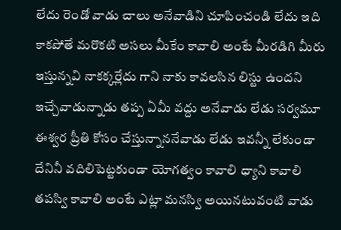లేదు రెండో వాడు చాలు అనేవాడిని చూపించండి లేదు ఇది కాకపోతే మరొకటి అసలు మీకేం కావాలి అంటే మీరడిగి మీరు ఇస్తున్నవి నాకక్కర్లేదు గాని నాకు కావలసిన లిస్టు ఉందని ఇచ్చేవాడున్నాడు తప్ప ఏమీ వద్దు అనేవాడు లేడు సర్వమూ ఈశ్వర ప్రీతి కోసం చేస్తున్నాననేవాడు లేడు ఇవన్నీ లేకుండా దేనినీ వదిలిపెట్టకుండా యోగత్వం కావాలి ధ్యాని కావాలి తపస్వి కావాలి అంటే ఎట్లా మనస్వి అయినటువంటి వాడు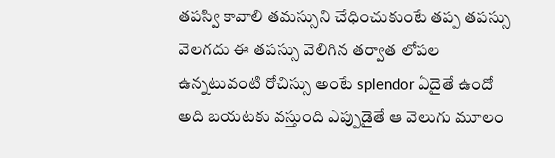తపస్వి కావాలి తమస్సుని చేధించుకుంటే తప్ప తపస్సు వెలగదు ఈ తపస్సు వెలిగిన తర్వాత లోపల ఉన్నటువంటి రోచిస్సు అంటే splendor ఏదైతే ఉందో అది బయటకు వస్తుంది ఎప్పుడైతే ఆ వెలుగు మూలం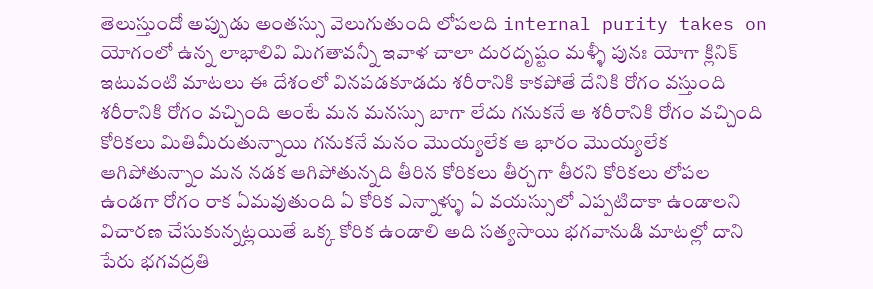తెలుస్తుందో అప్పుడు అంతస్సు వెలుగుతుంది లోపలది internal purity takes on యోగంలో ఉన్న లాభాలివి మిగతావన్నీ ఇవాళ చాలా దురదృష్టం మళ్ళీ పునః యోగా క్లినిక్ ఇటువంటి మాటలు ఈ దేశంలో వినపడకూడదు శరీరానికి కాకపోతే దేనికి రోగం వస్తుంది శరీరానికి రోగం వచ్చింది అంటే మన మనస్సు బాగా లేదు గనుకనే ఆ శరీరానికి రోగం వచ్చింది కోరికలు మితిమీరుతున్నాయి గనుకనే మనం మొయ్యలేక ఆ భారం మొయ్యలేక ఆగిపోతున్నాం మన నడక ఆగిపోతున్నది తీరిన కోరికలు తీర్చగా తీరని కోరికలు లోపల ఉండగా రోగం రాక ఏమవుతుంది ఏ కోరిక ఎన్నాళ్ళు ఏ వయస్సులో ఎప్పటిదాకా ఉండాలని విచారణ చేసుకున్నట్లయితే ఒక్క కోరిక ఉండాలి అది సత్యసాయి భగవానుడి మాటల్లో దాని పేరు భగవద్రతి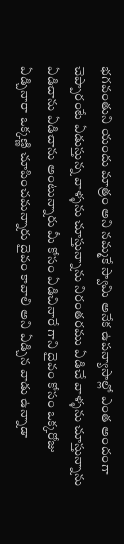భగవంతుని యందు మాత్రం అని నమ్మకే స్వామి అనేక ఉపన్యాసాల్లో ఎంత అందంగా చెప్పారంటే ఏడుస్తున్న వాళ్ళను చూస్తున్నాను నిరంతరము ఏడిచే వాళ్ళను చూస్తున్నాను ఏడిచాను ఏడిచాను అంటున్నారు మీ కోసం ఏడిచినారే గాని దైవం కోసం ఒక్కరోజు ఏడ్చినారా ఒక్కణ్ణి చూపించమన్నారు దైవం కావాలి అని ఏడ్చిన వాడు ఉన్నాడా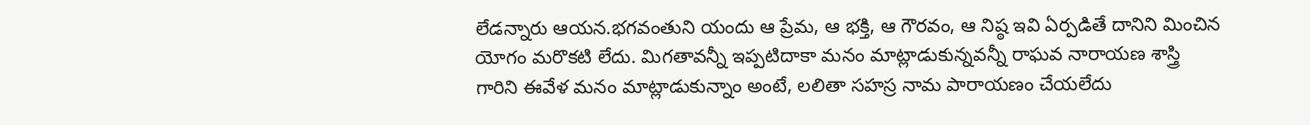లేడన్నారు ఆయన.భగవంతుని యందు ఆ ప్రేమ, ఆ భక్తి, ఆ గౌరవం, ఆ నిష్ఠ ఇవి ఏర్పడితే దానిని మించిన యోగం మరొకటి లేదు. మిగతావన్నీ ఇప్పటిదాకా మనం మాట్లాడుకున్నవన్నీ రాఘవ నారాయణ శాస్త్రి గారిని ఈవేళ మనం మాట్లాడుకున్నాం అంటే, లలితా సహస్ర నామ పారాయణం చేయలేదు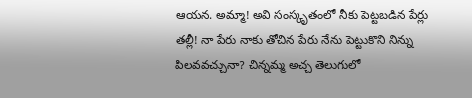ఆయన. అమ్మా! అవి సంస్కృతంలో నీకు పెట్టబడిన పేర్లు తల్లీ! నా పేరు నాకు తోచిన పేరు నేను పెట్టుకొని నిన్ను పిలవవచ్చునా? చిన్నమ్మ అచ్చ తెలుగులో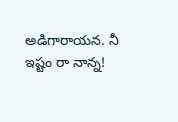అడిగారాయన. నీ ఇష్టం రా నాన్న!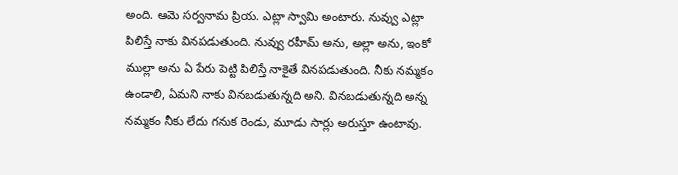అంది. ఆమె సర్వనామ ప్రియ. ఎట్లా స్వామి అంటారు. నువ్వు ఎట్లా పిలిస్తే నాకు వినపడుతుంది. నువ్వు రహీమ్ అను, అల్లా అను, ఇంకో ముల్లా అను ఏ పేరు పెట్టి పిలిస్తే నాకైతే వినపడుతుంది. నీకు నమ్మకం ఉండాలి, ఏమని నాకు వినబడుతున్నది అని. వినబడుతున్నది అన్న నమ్మకం నీకు లేదు గనుక రెండు, మూడు సార్లు అరుస్తూ ఉంటావు.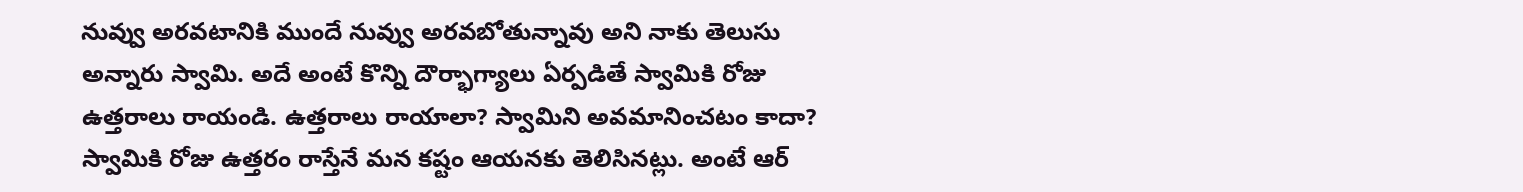నువ్వు అరవటానికి ముందే నువ్వు అరవబోతున్నావు అని నాకు తెలుసు అన్నారు స్వామి. అదే అంటే కొన్ని దౌర్భాగ్యాలు ఏర్పడితే స్వామికి రోజు ఉత్తరాలు రాయండి. ఉత్తరాలు రాయాలా? స్వామిని అవమానించటం కాదా? స్వామికి రోజు ఉత్తరం రాస్తేనే మన కష్టం ఆయనకు తెలిసినట్లు. అంటే ఆర్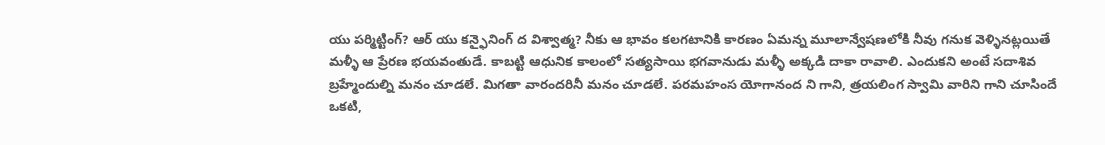యు పర్మిట్టింగ్? ఆర్ యు కన్ఫైనింగ్ ద విశ్వాత్మ? నీకు ఆ భావం కలగటానికి కారణం ఏమన్న మూలాన్వేషణలోకి నీవు గనుక వెళ్ళినట్లయితే మళ్ళీ ఆ ప్రేరణ భయవంతుడే. కాబట్టి ఆధునిక కాలంలో సత్యసాయి భగవానుడు మళ్ళీ అక్కడి దాకా రావాలి. ఎందుకని అంటే సదాశివ బ్రహ్మేందుల్ని మనం చూడలే. మిగతా వారందరినీ మనం చూడలే. పరమహంస యోగానంద ని గాని, త్రయలింగ స్వామి వారిని గాని చూసిందే ఒకటి,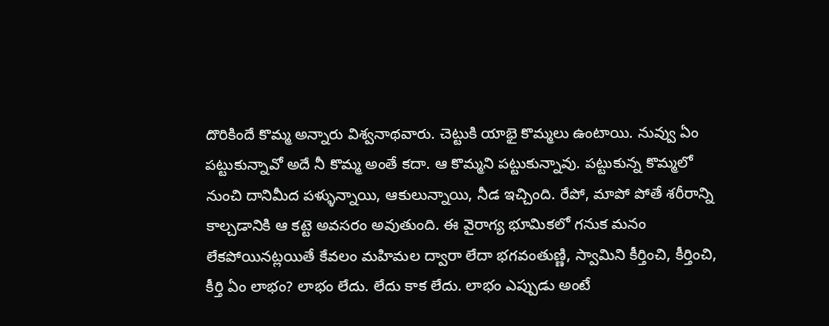దొరికిందే కొమ్మ అన్నారు విశ్వనాథవారు. చెట్టుకి యాభై కొమ్మలు ఉంటాయి. నువ్వు ఏం పట్టుకున్నావో అదే నీ కొమ్మ అంతే కదా. ఆ కొమ్మని పట్టుకున్నావు. పట్టుకున్న కొమ్మలో నుంచి దానిమీద పళ్ళున్నాయి, ఆకులున్నాయి, నీడ ఇచ్చింది. రేపో, మాపో పోతే శరీరాన్ని కాల్చడానికి ఆ కట్టె అవసరం అవుతుంది. ఈ వైరాగ్య భూమికలో గనుక మనం లేకపోయినట్లయితే కేవలం మహిమల ద్వారా లేదా భగవంతుణ్ణి, స్వామిని కీర్తించి, కీర్తించి, కీర్తి ఏం లాభం? లాభం లేదు. లేదు కాక లేదు. లాభం ఎప్పుడు అంటే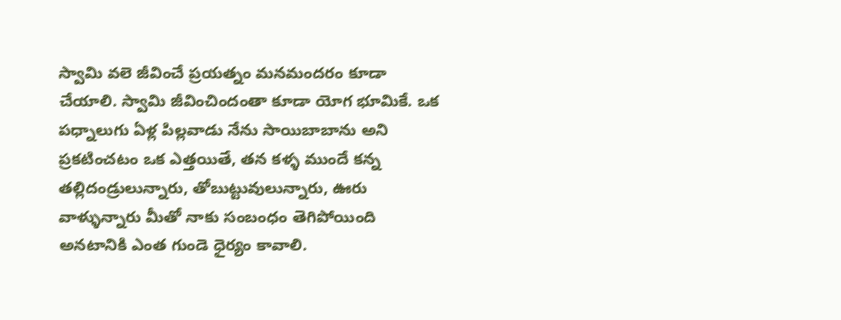స్వామి వలె జీవించే ప్రయత్నం మనమందరం కూడా చేయాలి. స్వామి జీవించిందంతా కూడా యోగ భూమికే. ఒక పధ్నాలుగు ఏళ్ల పిల్లవాడు నేను సాయిబాబాను అని ప్రకటించటం ఒక ఎత్తయితే, తన కళ్ళ ముందే కన్న తల్లిదండ్రులున్నారు, తోబుట్టువులున్నారు, ఊరు వాళ్ళున్నారు మీతో నాకు సంబంధం తెగిపోయింది అనటానికి ఎంత గుండె ధైర్యం కావాలి.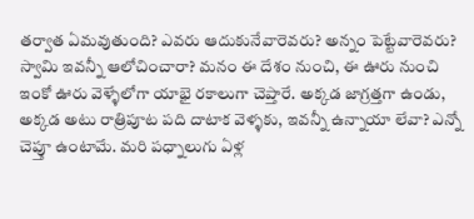తర్వాత ఏమవుతుంది? ఎవరు ఆదుకునేవారెవరు? అన్నం పెట్టేవారెవరు? స్వామి ఇవన్నీ ఆలోచించారా? మనం ఈ దేశం నుంచి, ఈ ఊరు నుంచి ఇంకో ఊరు వెళ్ళేలోగా యాభై రకాలుగా చెప్తారే. అక్కడ జాగ్రత్తగా ఉండు, అక్కడ అటు రాత్రిపూట పది దాటాక వెళ్ళకు, ఇవన్నీ ఉన్నాయా లేవా? ఎన్నో చెప్తూ ఉంటామే. మరి పధ్నాలుగు ఏళ్ల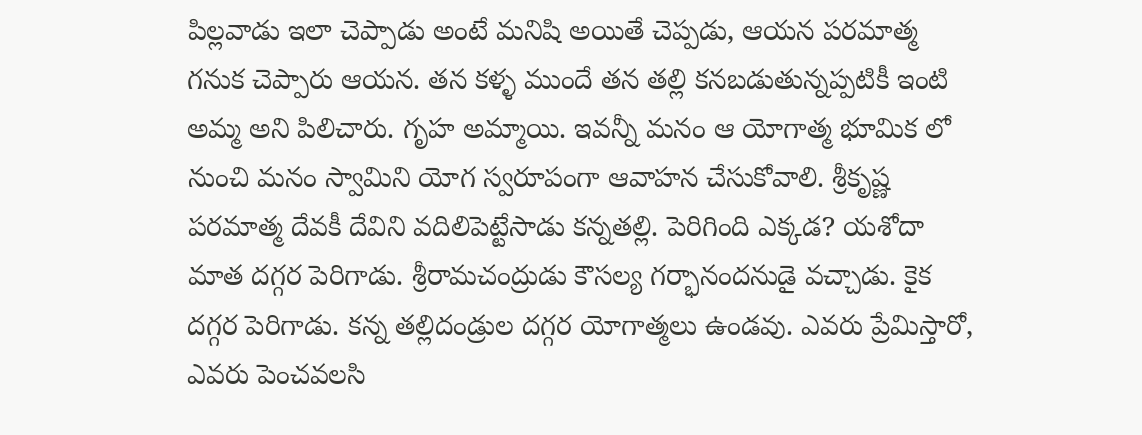పిల్లవాడు ఇలా చెప్పాడు అంటే మనిషి అయితే చెప్పడు, ఆయన పరమాత్మ గనుక చెప్పారు ఆయన. తన కళ్ళ ముందే తన తల్లి కనబడుతున్నప్పటికీ ఇంటి అమ్మ అని పిలిచారు. గృహ అమ్మాయి. ఇవన్నీ మనం ఆ యోగాత్మ భూమిక లో నుంచి మనం స్వామిని యోగ స్వరూపంగా ఆవాహన చేసుకోవాలి. శ్రీకృష్ణ పరమాత్మ దేవకీ దేవిని వదిలిపెట్టేసాడు కన్నతల్లి. పెరిగింది ఎక్కడ? యశోదా మాత దగ్గర పెరిగాడు. శ్రీరామచంద్రుడు కౌసల్య గర్భానందనుడై వచ్చాడు. కైక దగ్గర పెరిగాడు. కన్న తల్లిదండ్రుల దగ్గర యోగాత్మలు ఉండవు. ఎవరు ప్రేమిస్తారో, ఎవరు పెంచవలసి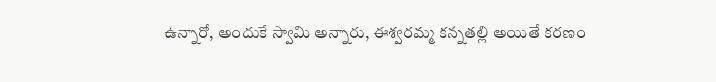ఉన్నారో, అందుకే స్వామి అన్నారు, ఈశ్వరమ్మ కన్నతల్లి అయితే కరణం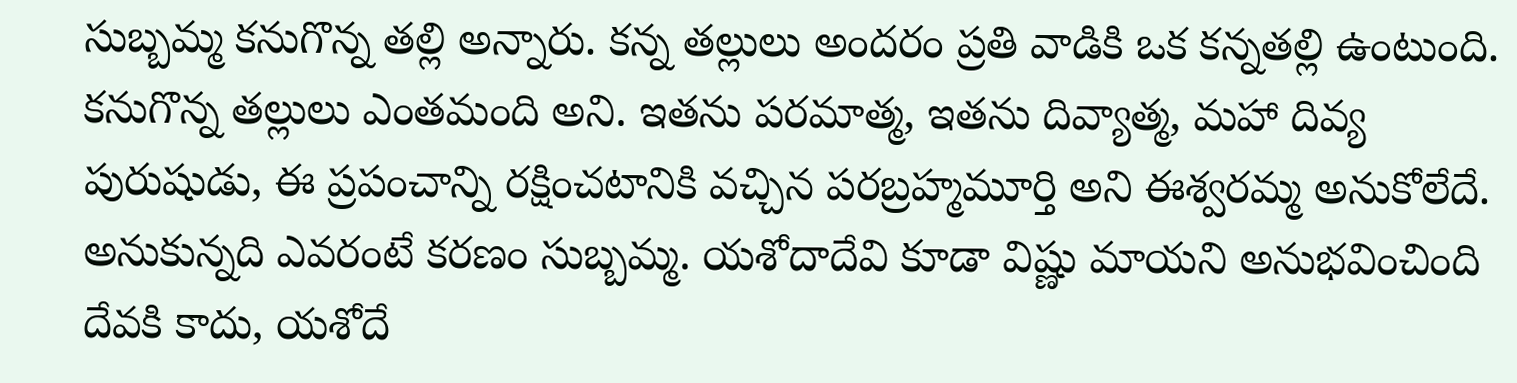సుబ్బమ్మ కనుగొన్న తల్లి అన్నారు. కన్న తల్లులు అందరం ప్రతి వాడికి ఒక కన్నతల్లి ఉంటుంది. కనుగొన్న తల్లులు ఎంతమంది అని. ఇతను పరమాత్మ, ఇతను దివ్యాత్మ, మహా దివ్య పురుషుడు, ఈ ప్రపంచాన్ని రక్షించటానికి వచ్చిన పరబ్రహ్మమూర్తి అని ఈశ్వరమ్మ అనుకోలేదే. అనుకున్నది ఎవరంటే కరణం సుబ్బమ్మ. యశోదాదేవి కూడా విష్ణు మాయని అనుభవించింది దేవకి కాదు, యశోదే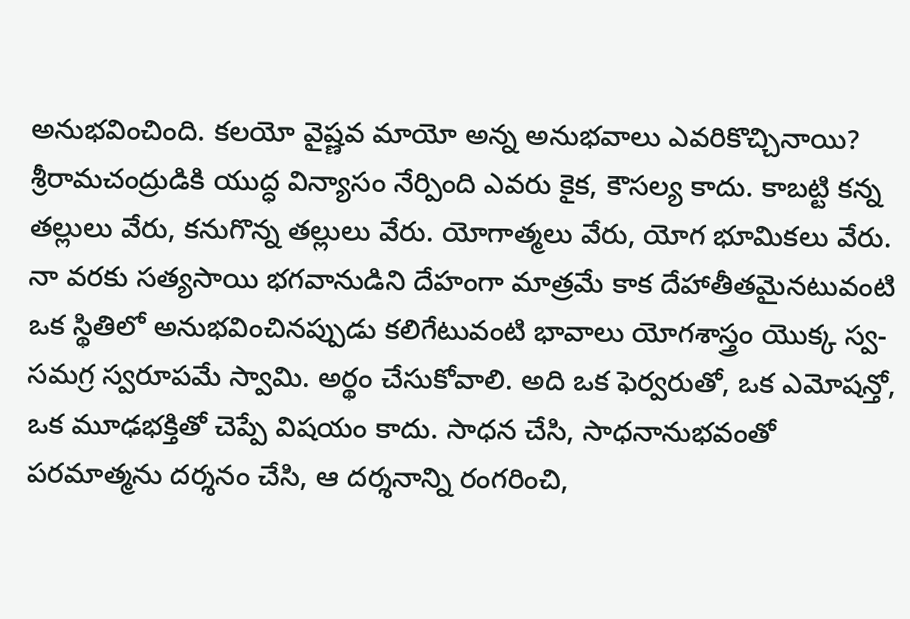అనుభవించింది. కలయో వైష్ణవ మాయో అన్న అనుభవాలు ఎవరికొచ్చినాయి? శ్రీరామచంద్రుడికి యుద్ధ విన్యాసం నేర్పింది ఎవరు కైక, కౌసల్య కాదు. కాబట్టి కన్న తల్లులు వేరు, కనుగొన్న తల్లులు వేరు. యోగాత్మలు వేరు, యోగ భూమికలు వేరు. నా వరకు సత్యసాయి భగవానుడిని దేహంగా మాత్రమే కాక దేహాతీతమైనటువంటి ఒక స్థితిలో అనుభవించినప్పుడు కలిగేటువంటి భావాలు యోగశాస్త్రం యొక్క స్వ-సమగ్ర స్వరూపమే స్వామి. అర్థం చేసుకోవాలి. అది ఒక ఫెర్వరుతో, ఒక ఎమోషన్తో, ఒక మూఢభక్తితో చెప్పే విషయం కాదు. సాధన చేసి, సాధనానుభవంతో పరమాత్మను దర్శనం చేసి, ఆ దర్శనాన్ని రంగరించి,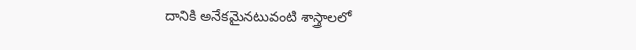దానికి అనేకమైనటువంటి శాస్త్రాలలో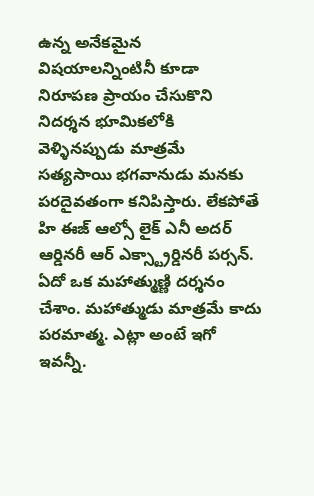ఉన్న అనేకమైన విషయాలన్నింటినీ కూడా నిరూపణ ప్రాయం చేసుకొని నిదర్శన భూమికలోకి వెళ్ళినప్పుడు మాత్రమే సత్యసాయి భగవానుడు మనకు పరదైవతంగా కనిపిస్తారు. లేకపోతే హి ఈజ్ ఆల్సో లైక్ ఎనీ అదర్ ఆర్డినరీ ఆర్ ఎక్స్ట్రార్డినరీ పర్సన్. ఏదో ఒక మహాత్ముణ్ణి దర్శనం చేశాం. మహాత్ముడు మాత్రమే కాదు పరమాత్మ. ఎట్లా అంటే ఇగో ఇవన్నీ.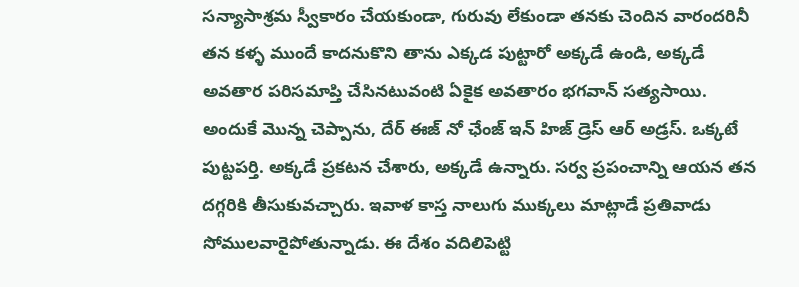సన్యాసాశ్రమ స్వీకారం చేయకుండా, గురువు లేకుండా తనకు చెందిన వారందరినీ తన కళ్ళ ముందే కాదనుకొని తాను ఎక్కడ పుట్టారో అక్కడే ఉండి, అక్కడే అవతార పరిసమాప్తి చేసినటువంటి ఏకైక అవతారం భగవాన్ సత్యసాయి. అందుకే మొన్న చెప్పాను, దేర్ ఈజ్ నో ఛేంజ్ ఇన్ హిజ్ డ్రెస్ ఆర్ అడ్రస్. ఒక్కటే పుట్టపర్తి. అక్కడే ప్రకటన చేశారు, అక్కడే ఉన్నారు. సర్వ ప్రపంచాన్ని ఆయన తన దగ్గరికి తీసుకువచ్చారు. ఇవాళ కాస్త నాలుగు ముక్కలు మాట్లాడే ప్రతివాడు సోములవారైపోతున్నాడు. ఈ దేశం వదిలిపెట్టి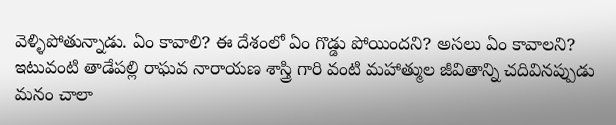వెళ్ళిపోతున్నాడు. ఏం కావాలి? ఈ దేశంలో ఏం గొడ్డు పోయిందని? అసలు ఏం కావాలని? ఇటువంటి తాడేపల్లి రాఘవ నారాయణ శాస్త్రి గారి వంటి మహాత్ముల జీవితాన్ని చదివినప్పుడు మనం చాలా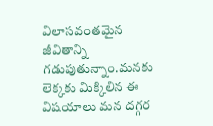విలాసవంతమైన జీవితాన్ని గడుపుతున్నాం.మనకు లెక్కకు మిక్కిలిన ఈ విషయాలు మన దగ్గర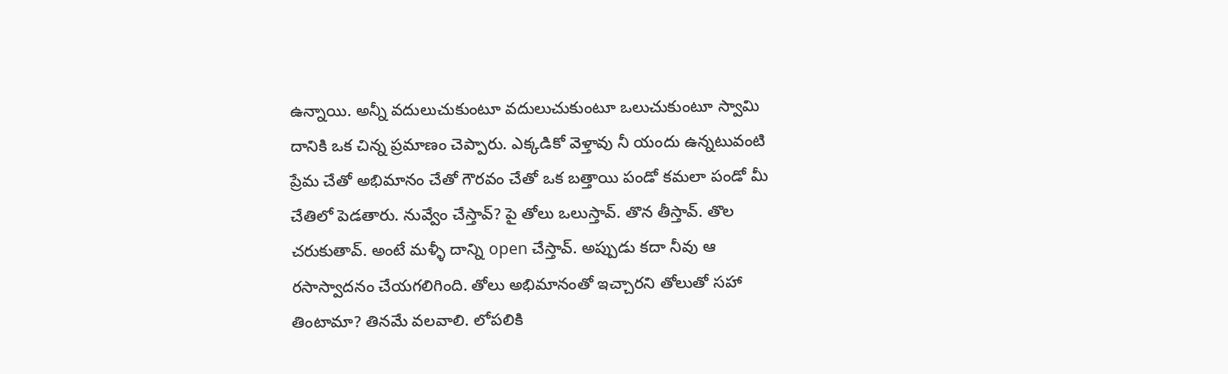ఉన్నాయి. అన్నీ వదులుచుకుంటూ వదులుచుకుంటూ ఒలుచుకుంటూ స్వామి దానికి ఒక చిన్న ప్రమాణం చెప్పారు. ఎక్కడికో వెళ్తావు నీ యందు ఉన్నటువంటి ప్రేమ చేతో అభిమానం చేతో గౌరవం చేతో ఒక బత్తాయి పండో కమలా పండో మీ చేతిలో పెడతారు. నువ్వేం చేస్తావ్? పై తోలు ఒలుస్తావ్. తొన తీస్తావ్. తొల చరుకుతావ్. అంటే మళ్ళీ దాన్ని open చేస్తావ్. అప్పుడు కదా నీవు ఆ రసాస్వాదనం చేయగలిగింది. తోలు అభిమానంతో ఇచ్చారని తోలుతో సహా తింటామా? తినమే వలవాలి. లోపలికి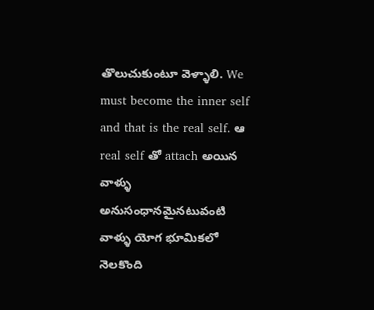తొలుచుకుంటూ వెళ్ళాలి. We must become the inner self and that is the real self. ఆ real self తో attach అయిన వాళ్ళు అనుసంధానమైనటువంటి వాళ్ళు యోగ భూమికలో నెలకొంది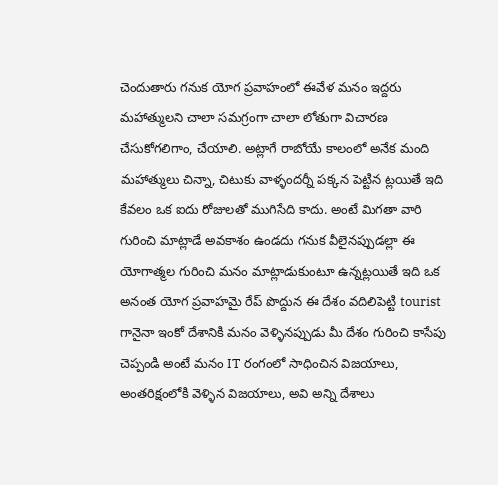చెందుతారు గనుక యోగ ప్రవాహంలో ఈవేళ మనం ఇద్దరు మహాత్ములని చాలా సమగ్రంగా చాలా లోతుగా విచారణ చేసుకోగలిగాం, చేయాలి. అట్లాగే రాబోయే కాలంలో అనేక మంది మహాత్ములు చిన్నా, చిటుకు వాళ్ళందర్నీ పక్కన పెట్టిన ట్లయితే ఇది కేవలం ఒక ఐదు రోజులతో ముగిసేది కాదు. అంటే మిగతా వారి గురించి మాట్లాడే అవకాశం ఉండదు గనుక వీలైనప్పుడల్లా ఈ యోగాత్మల గురించి మనం మాట్లాడుకుంటూ ఉన్నట్లయితే ఇది ఒక అనంత యోగ ప్రవాహమై రేప్ పొద్దున ఈ దేశం వదిలిపెట్టి tourist గానైనా ఇంకో దేశానికి మనం వెళ్ళినప్పుడు మీ దేశం గురించి కాసేపు చెప్పండి అంటే మనం IT రంగంలో సాధించిన విజయాలు, అంతరిక్షంలోకి వెళ్ళిన విజయాలు, అవి అన్ని దేశాలు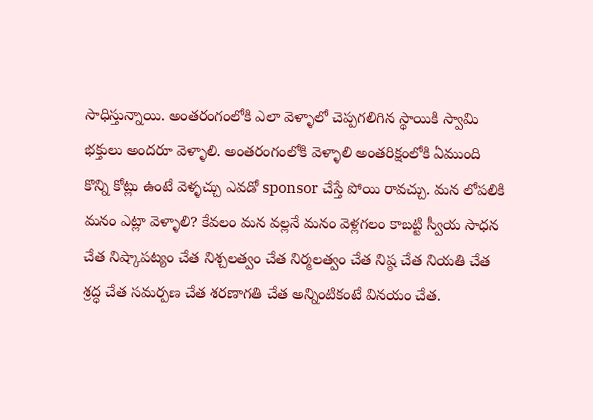సాధిస్తున్నాయి. అంతరంగంలోకి ఎలా వెళ్ళాలో చెప్పగలిగిన స్థాయికి స్వామి భక్తులు అందరూ వెళ్ళాలి. అంతరంగంలోకి వెళ్ళాలి అంతరిక్షంలోకి ఏముంది కొన్ని కోట్లు ఉంటే వెళ్ళచ్చు ఎవడో sponsor చేస్తే పోయి రావచ్చు. మన లోపలికి మనం ఎట్లా వెళ్ళాలి? కేవలం మన వల్లనే మనం వెళ్లగలం కాబట్టి స్వీయ సాధన చేత నిష్కాపట్యం చేత నిశ్చలత్వం చేత నిర్మలత్వం చేత నిష్ఠ చేత నియతి చేత శ్రద్ధ చేత సమర్పణ చేత శరణాగతి చేత అన్నింటికంటే వినయం చేత.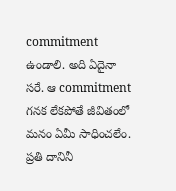commitment ఉండాలి. అది ఏదైనా సరే. ఆ commitment గనక లేకపోతే జీవితంలో మనం ఏమీ సాధించలేం. ప్రతి దానినీ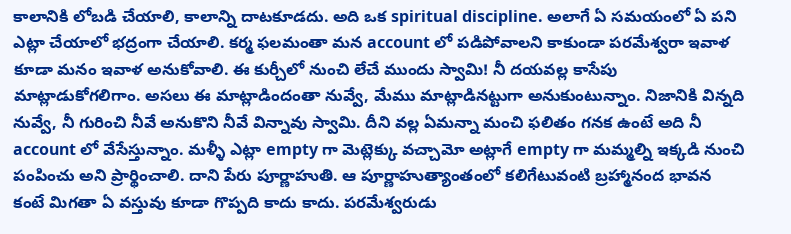కాలానికి లోబడి చేయాలి, కాలాన్ని దాటకూడదు. అది ఒక spiritual discipline. అలాగే ఏ సమయంలో ఏ పని ఎట్లా చేయాలో భద్రంగా చేయాలి. కర్మ ఫలమంతా మన account లో పడిపోవాలని కాకుండా పరమేశ్వరా ఇవాళ కూడా మనం ఇవాళ అనుకోవాలి. ఈ కుర్చీలో నుంచి లేచే ముందు స్వామి! నీ దయవల్ల కాసేపు మాట్లాడుకోగలిగాం. అసలు ఈ మాట్లాడిందంతా నువ్వే, మేము మాట్లాడినట్టుగా అనుకుంటున్నాం. నిజానికి విన్నది నువ్వే, నీ గురించి నీవే అనుకొని నీవే విన్నావు స్వామి. దీని వల్ల ఏమన్నా మంచి ఫలితం గనక ఉంటే అది నీ account లో వేసేస్తున్నాం. మళ్ళీ ఎట్లా empty గా మెట్లెక్కు వచ్చామో అట్లాగే empty గా మమ్మల్ని ఇక్కడి నుంచి పంపించు అని ప్రార్థించాలి. దాని పేరు పూర్ణాహుతి. ఆ పూర్ణాహుత్యాంతంలో కలిగేటువంటి బ్రహ్మానంద భావన కంటే మిగతా ఏ వస్తువు కూడా గొప్పది కాదు కాదు. పరమేశ్వరుడు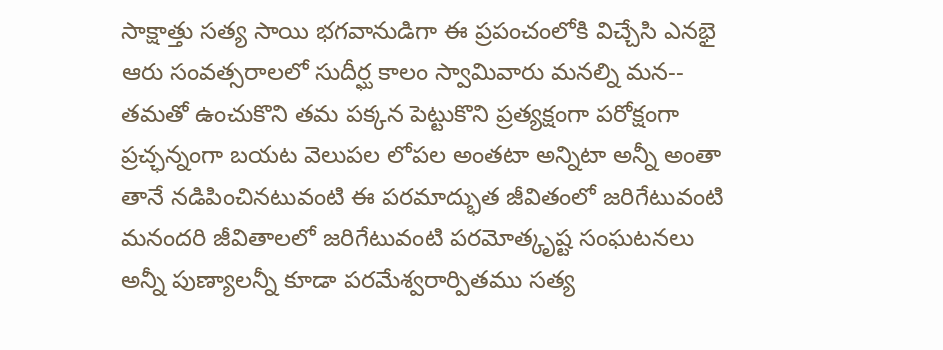సాక్షాత్తు సత్య సాయి భగవానుడిగా ఈ ప్రపంచంలోకి విచ్చేసి ఎనభై ఆరు సంవత్సరాలలో సుదీర్ఘ కాలం స్వామివారు మనల్ని మన-- తమతో ఉంచుకొని తమ పక్కన పెట్టుకొని ప్రత్యక్షంగా పరోక్షంగా ప్రచ్ఛన్నంగా బయట వెలుపల లోపల అంతటా అన్నిటా అన్నీ అంతా తానే నడిపించినటువంటి ఈ పరమాద్భుత జీవితంలో జరిగేటువంటి మనందరి జీవితాలలో జరిగేటువంటి పరమోత్కృష్ట సంఘటనలు అన్నీ పుణ్యాలన్నీ కూడా పరమేశ్వరార్పితము సత్య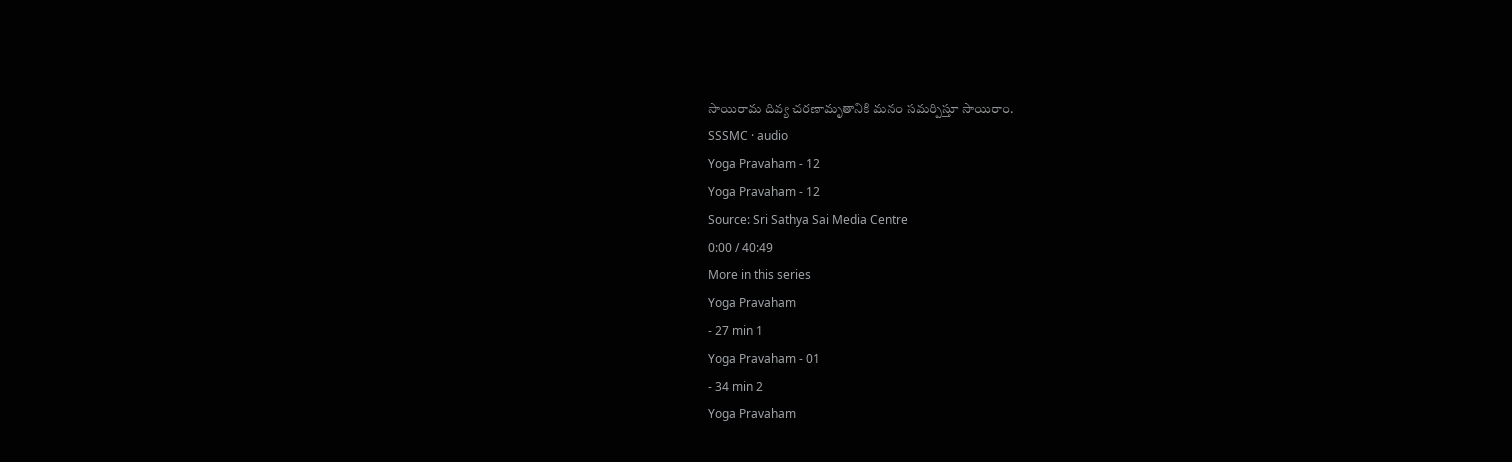సాయిరామ దివ్య చరణామృతానికి మనం సమర్పిస్తూ సాయిరాం.
SSSMC · audio
Yoga Pravaham - 12
Yoga Pravaham - 12
Source: Sri Sathya Sai Media Centre
0:00 / 40:49
More in this series
Yoga Pravaham
- 27 min 1
Yoga Pravaham - 01
- 34 min 2
Yoga Pravaham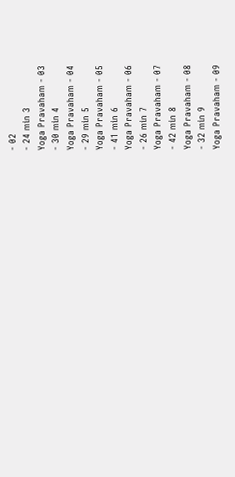- 02
- 24 min 3
Yoga Pravaham - 03
- 30 min 4
Yoga Pravaham - 04
- 29 min 5
Yoga Pravaham - 05
- 41 min 6
Yoga Pravaham - 06
- 26 min 7
Yoga Pravaham - 07
- 42 min 8
Yoga Pravaham - 08
- 32 min 9
Yoga Pravaham - 09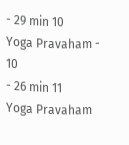- 29 min 10
Yoga Pravaham - 10
- 26 min 11
Yoga Pravaham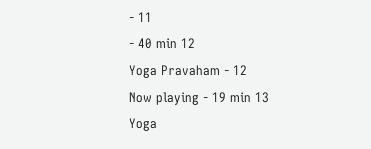- 11
- 40 min 12
Yoga Pravaham - 12
Now playing - 19 min 13
Yoga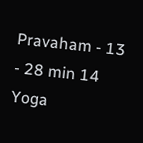Pravaham - 13
- 28 min 14
Yoga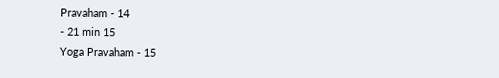Pravaham - 14
- 21 min 15
Yoga Pravaham - 15